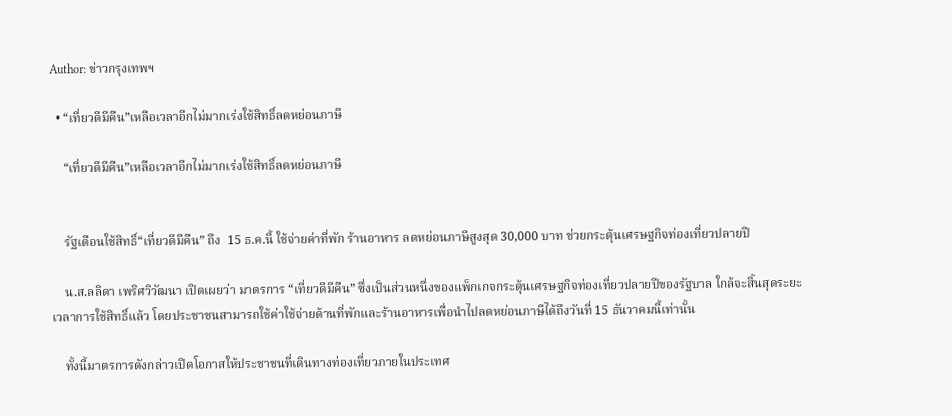Author: ข่าวกรุงเทพฯ

  • “เที่ยวดีมีคืน”เหลือเวลาอีกไม่มากเร่งใช้สิทธิ์ลดหย่อนภาษี

    “เที่ยวดีมีคืน”เหลือเวลาอีกไม่มากเร่งใช้สิทธิ์ลดหย่อนภาษี


    รัฐเตือนใช้สิทธิ์“เที่ยวดีมีคืน” ถึง  15 ธ.ค.นี้ ใช้จ่ายค่าที่พัก ร้านอาหาร ลดหย่อนภาษีสูงสุด 30,000 บาท ช่วยกระตุ้นเศรษฐกิจท่องเที่ยวปลายปี

    น.ส.ลลิดา เพริศวิวัฒนา เปิดเผยว่า มาตรการ “เที่ยวดีมีคืน” ซึ่งเป็นส่วนหนึ่งของแพ็กเกจกระตุ้นเศรษฐกิจท่องเที่ยวปลายปีของรัฐบาล ใกล้จะสิ้นสุดระยะเวลาการใช้สิทธิ์แล้ว โดยประชาชนสามารถใช้ค่าใช้จ่ายด้านที่พักและร้านอาหารเพื่อนำไปลดหย่อนภาษีได้ถึงวันที่ 15 ธันวาคมนี้เท่านั้น

    ทั้งนี้มาตรการดังกล่าวเปิดโอกาสให้ประชาชนที่เดินทางท่องเที่ยวภายในประเทศ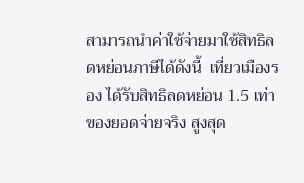สามารถนำค่าใช้จ่ายมาใช้สิทธิลดหย่อนภาษีได้ดังนี้  เที่ยวเมืองรอง ได้รับสิทธิลดหย่อน 1.5 เท่า ของยอดจ่ายจริง สูงสุด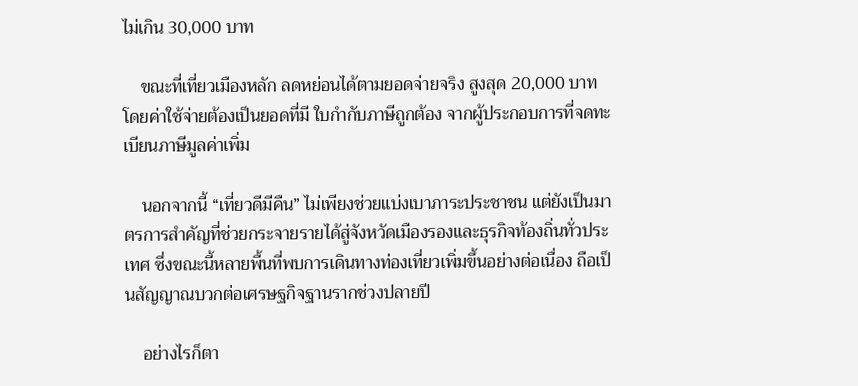ไม่เกิน 30,000 บาท

    ขณะที่เที่ยวเมืองหลัก ลดหย่อนได้ตามยอดจ่ายจริง สูงสุด 20,000 บาท  โดยค่าใช้จ่ายต้องเป็นยอดที่มี ใบกำกับภาษีถูกต้อง จากผู้ประกอบการที่จดทะเบียนภาษีมูลค่าเพิ่ม

    นอกจากนี้ “เที่ยวดีมีคืน” ไม่เพียงช่วยแบ่งเบาภาระประชาชน แต่ยังเป็นมาตรการสำคัญที่ช่วยกระจายรายได้สู่จังหวัดเมืองรองและธุรกิจท้องถิ่นทั่วประเทศ ซึ่งขณะนี้หลายพื้นที่พบการเดินทางท่องเที่ยวเพิ่มขึ้นอย่างต่อเนื่อง ถือเป็นสัญญาณบวกต่อเศรษฐกิจฐานรากช่วงปลายปี

    อย่างไรก็ตา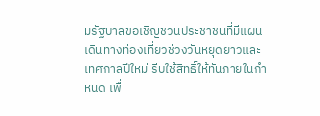มรัฐบาลขอเชิญชวนประชาชนที่มีแผนเดินทางท่องเที่ยวช่วงวันหยุดยาวและเทศกาลปีใหม่ รีบใช้สิทธิ์ให้ทันภายในกำหนด เพื่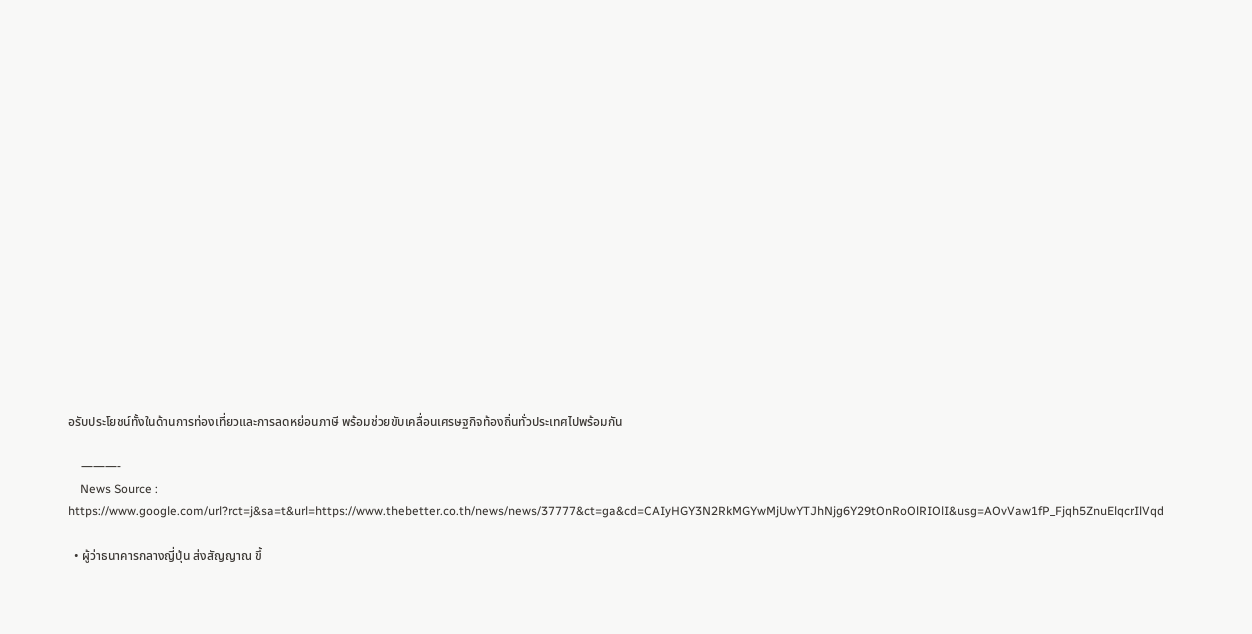อรับประโยชน์ทั้งในด้านการท่องเที่ยวและการลดหย่อนภาษี พร้อมช่วยขับเคลื่อนเศรษฐกิจท้องถิ่นทั่วประเทศไปพร้อมกัน

    ———-
    News Source : https://www.google.com/url?rct=j&sa=t&url=https://www.thebetter.co.th/news/news/37777&ct=ga&cd=CAIyHGY3N2RkMGYwMjUwYTJhNjg6Y29tOnRoOlRIOlI&usg=AOvVaw1fP_Fjqh5ZnuElqcrIlVqd

  • ผู้ว่าธนาคารกลางญี่ปุ่น ส่งสัญญาณ ขึ้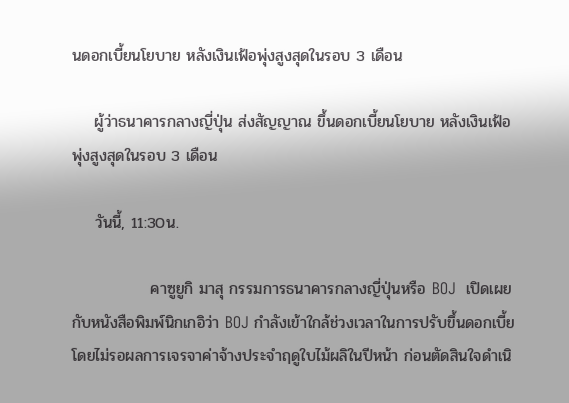นดอกเบี้ยนโยบาย หลังเงินเฟ้อพุ่งสูงสุดในรอบ 3 เดือน

    ผู้ว่าธนาคารกลางญี่ปุ่น ส่งสัญญาณ ขึ้นดอกเบี้ยนโยบาย หลังเงินเฟ้อพุ่งสูงสุดในรอบ 3 เดือน

    วันนี้, 11:30น.

              คาซูยูกิ มาสุ กรรมการธนาคารกลางญี่ปุ่นหรือ BOJ  เปิดเผยกับหนังสือพิมพ์นิกเกอิว่า BOJ กำลังเข้าใกล้ช่วงเวลาในการปรับขึ้นดอกเบี้ย โดยไม่รอผลการเจรจาค่าจ้างประจำฤดูใบไม้ผลิในปีหน้า ก่อนตัดสินใจดำเนิ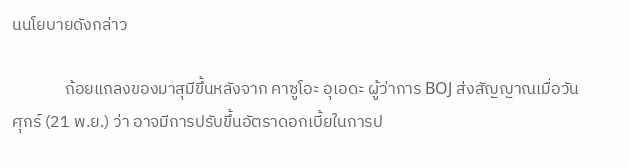นนโยบายดังกล่าว

              ถ้อยแถลงของมาสุมีขึ้นหลังจาก คาซูโอะ อุเอดะ ผู้ว่าการ BOJ ส่งสัญญาณเมื่อวันศุกร์ (21 พ.ย.) ว่า อาจมีการปรับขึ้นอัตราดอกเบี้ยในการป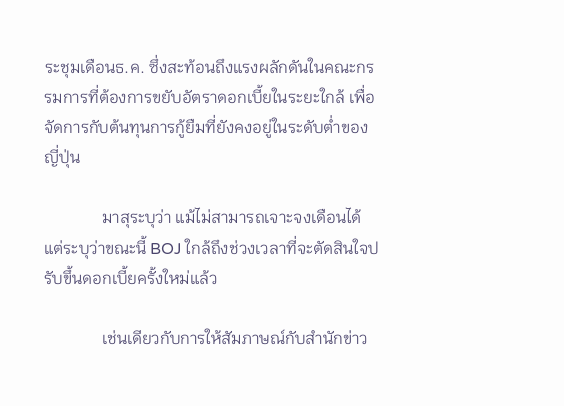ระชุมเดือนธ.ค. ซึ่งสะท้อนถึงแรงผลักดันในคณะกรรมการที่ต้องการขยับอัตราดอกเบี้ยในระยะใกล้ เพื่อจัดการกับต้นทุนการกู้ยืมที่ยังคงอยู่ในระดับต่ำของญี่ปุ่น

              มาสุระบุว่า แม้ไม่สามารถเจาะจงเดือนได้ แต่ระบุว่าขณะนี้ BOJ ใกล้ถึงช่วงเวลาที่จะตัดสินใจปรับขึ้นดอกเบี้ยครั้งใหม่แล้ว

              เช่นเดียวกับการให้สัมภาษณ์กับสำนักข่าว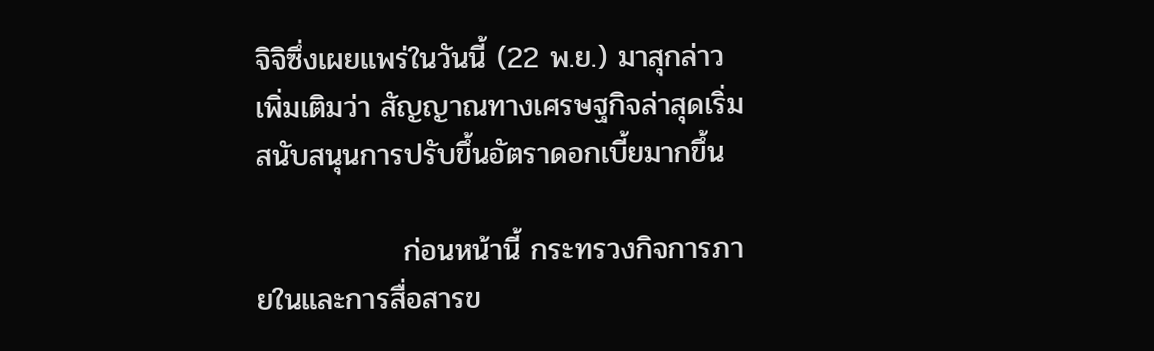จิจิซึ่งเผยแพร่ในวันนี้ (22 พ.ย.) มาสุกล่าวเพิ่มเติมว่า สัญญาณทางเศรษฐกิจล่าสุดเริ่มสนับสนุนการปรับขึ้นอัตราดอกเบี้ยมากขึ้น

              ก่อนหน้านี้ กระทรวงกิจการภายในและการสื่อสารข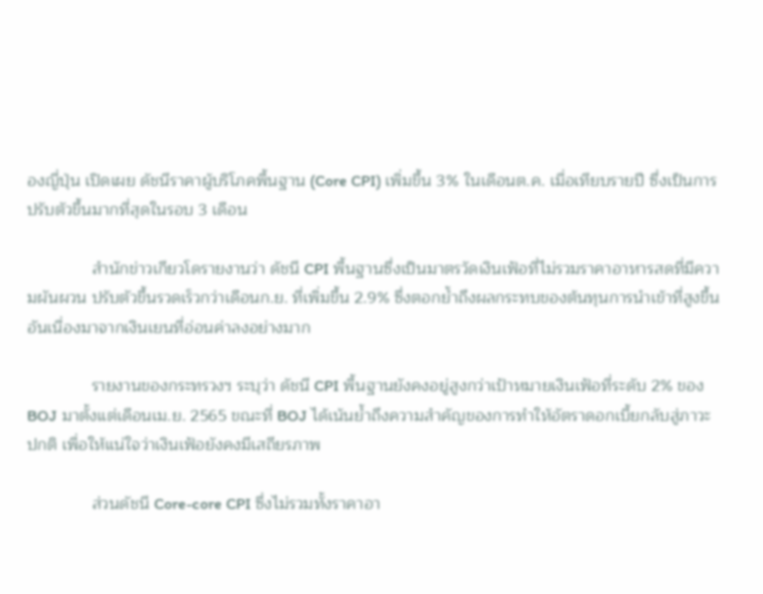องญี่ปุ่น เปิดเผย ดัชนีราคาผู้บริโภคพื้นฐาน (Core CPI) เพิ่มขึ้น 3% ในเดือนต.ค. เมื่อเทียบรายปี ซึ่งเป็นการปรับตัวขึ้นมากที่สุดในรอบ 3 เดือน

              สำนักข่าวเกียวโดรายงานว่า ดัชนี CPI พื้นฐานซึ่งเป็นมาตรวัดเงินเฟ้อที่ไม่รวมราคาอาหารสดที่มีความผันผวน ปรับตัวขึ้นรวดเร็วกว่าเดือนก.ย. ที่เพิ่มขึ้น 2.9% ซึ่งตอกย้ำถึงผลกระทบของต้นทุนการนำเข้าที่สูงขึ้นอันเนื่องมาจากเงินเยนที่อ่อนค่าลงอย่างมาก

              รายงานของกระทรวงฯ ระบุว่า ดัชนี CPI พื้นฐานยังคงอยู่สูงกว่าเป้าหมายเงินเฟ้อที่ระดับ 2% ของ BOJ มาตั้งแต่เดือนเม.ย. 2565 ขณะที่ BOJ ได้เน้นย้ำถึงความสำคัญของการทำให้อัตราดอกเบี้ยกลับสู่ภาวะปกติ เพื่อให้แน่ใจว่าเงินเฟ้อยังคงมีเสถียรภาพ

              ส่วนดัชนี Core-core CPI ซึ่งไม่รวมทั้งราคาอา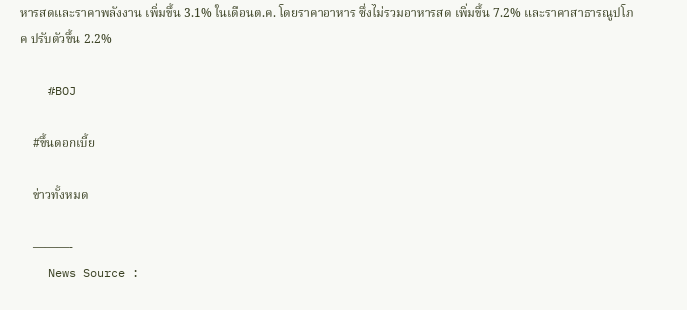หารสดและราคาพลังงาน เพิ่มขึ้น 3.1% ในเดือนต.ค. โดยราคาอาหาร ซึ่งไม่รวมอาหารสด เพิ่มขึ้น 7.2% และราคาสาธารณูปโภค ปรับตัวขึ้น 2.2%

    #BOJ

    #ขึ้นดอกเบี้ย

    ข่าวทั้งหมด

    ———-
    News Source :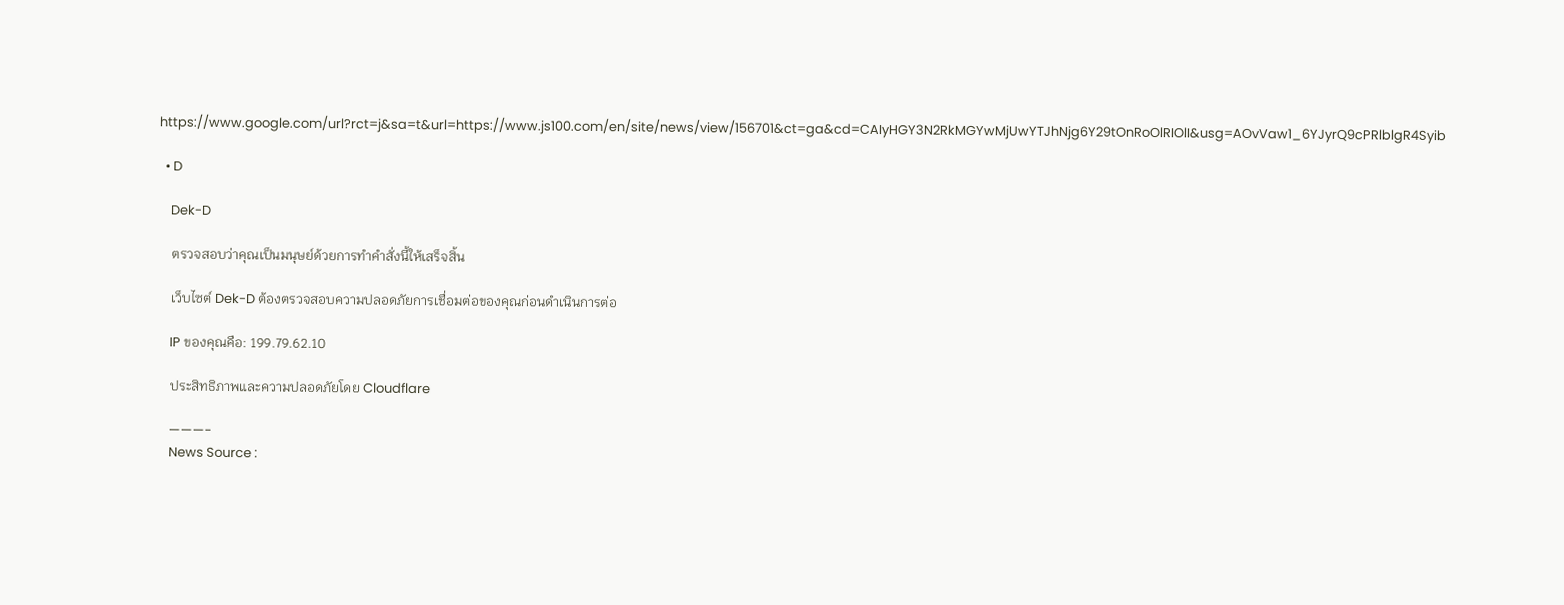https://www.google.com/url?rct=j&sa=t&url=https://www.js100.com/en/site/news/view/156701&ct=ga&cd=CAIyHGY3N2RkMGYwMjUwYTJhNjg6Y29tOnRoOlRIOlI&usg=AOvVaw1_6YJyrQ9cPRlblgR4Syib

  • D

    Dek-D

    ตรวจสอบว่าคุณเป็นมนุษย์ด้วยการทำคำสั่งนี้ให้เสร็จสิ้น

    เว็บไซต์ Dek-D ต้องตรวจสอบความปลอดภัยการเชื่อมต่อของคุณก่อนดำเนินการต่อ

    IP ของคุณคือ: 199.79.62.10

    ประสิทธิภาพและความปลอดภัยโดย Cloudflare

    ———-
    News Source :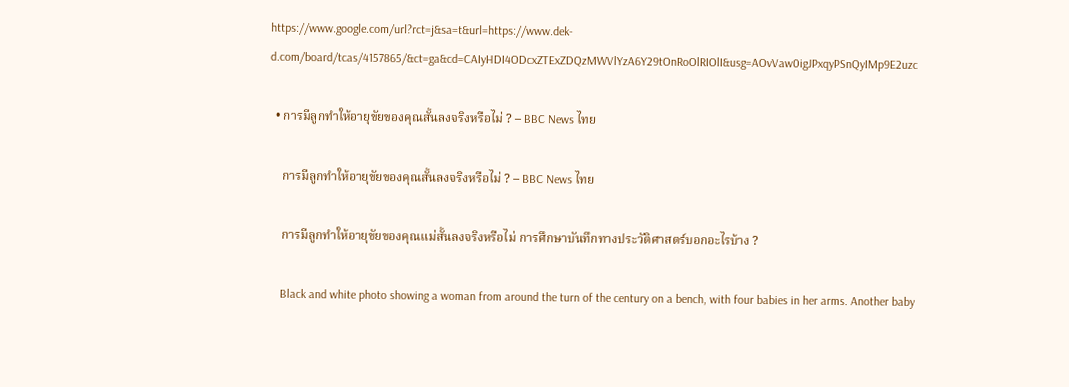https://www.google.com/url?rct=j&sa=t&url=https://www.dek-d.com/board/tcas/4157865/&ct=ga&cd=CAIyHDI4ODcxZTExZDQzMWVlYzA6Y29tOnRoOlRIOlI&usg=AOvVaw0igJPxqyPSnQyIMp9E2uzc

  • การมีลูกทำให้อายุขัยของคุณสั้นลงจริงหรือไม่ ? – BBC News ไทย

    การมีลูกทำให้อายุขัยของคุณสั้นลงจริงหรือไม่ ? – BBC News ไทย

    การมีลูกทำให้อายุขัยของคุณแม่สั้นลงจริงหรือไม่ การศึกษาบันทึกทางประวัติศาสตร์บอกอะไรบ้าง ?

    Black and white photo showing a woman from around the turn of the century on a bench, with four babies in her arms. Another baby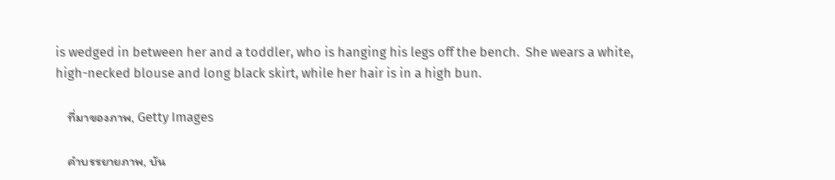is wedged in between her and a toddler, who is hanging his legs off the bench.  She wears a white, high-necked blouse and long black skirt, while her hair is in a high bun.

    ที่มาของภาพ, Getty Images

    คำบรรยายภาพ, บัน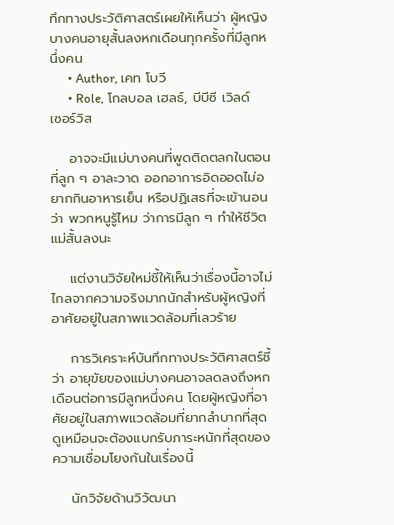ทึกทางประวัติศาสตร์เผยให้เห็นว่า ผู้หญิงบางคนอายุสั้นลงหกเดือนทุกครั้งที่มีลูกหนึ่งคน
      • Author, เคท โบวี
      • Role, โกลบอล เฮลธ์, บีบีซี เวิลด์ เซอร์วิส

    อาจจะมีแม่บางคนที่พูดติดตลกในตอนที่ลูก ๆ อาละวาด ออกอาการอิดออดไม่อยากกินอาหารเย็น หรือปฏิเสธที่จะเข้านอนว่า พวกหนูรู้ไหม ว่าการมีลูก ๆ ทำให้ชีวิตแม่สั้นลงนะ

    แต่งานวิจัยใหม่ชี้ให้เห็นว่าเรื่องนี้อาจไม่ไกลจากความจริงมากนักสำหรับผู้หญิงที่อาศัยอยู่ในสภาพแวดล้อมที่เลวร้าย

    การวิเคราะห์บันทึกทางประวัติศาสตร์ชี้ว่า อายุขัยของแม่บางคนอาจลดลงถึงหกเดือนต่อการมีลูกหนึ่งคน โดยผู้หญิงที่อาศัยอยู่ในสภาพแวดล้อมที่ยากลำบากที่สุดดูเหมือนจะต้องแบกรับภาระหนักที่สุดของความเชื่อมโยงกันในเรื่องนี้

    นักวิจัยด้านวิวัฒนา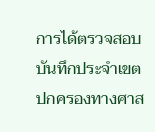การได้ตรวจสอบบันทึกประจำเขตปกครองทางศาส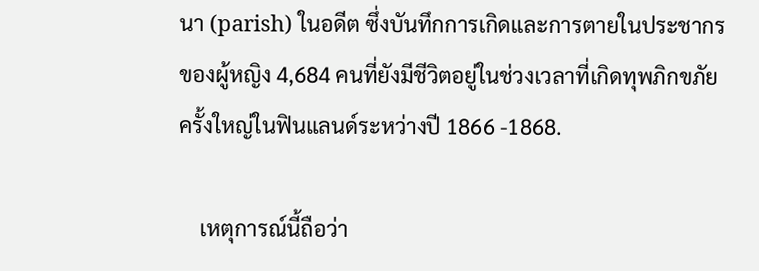นา (parish) ในอดีต ซึ่งบันทึกการเกิดและการตายในประชากร ของผู้หญิง 4,684 คนที่ยังมีชีวิตอยู่ในช่วงเวลาที่เกิดทุพภิกขภัยครั้งใหญ่ในฟินแลนด์ระหว่างปี 1866 -1868.

    เหตุการณ์นี้ถือว่า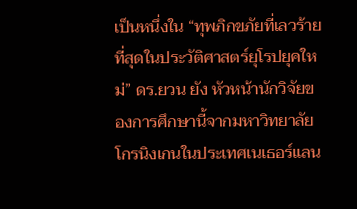เป็นหนึ่งใน “ทุพภิกขภัยที่เลวร้ายที่สุดในประวัติศาสตร์ยุโรปยุคใหม่” ดร.ยวน ยัง หัวหน้านักวิจัยของการศึกษานี้จากมหาวิทยาลัยโกรนิงเกนในประเทศเนเธอร์แลน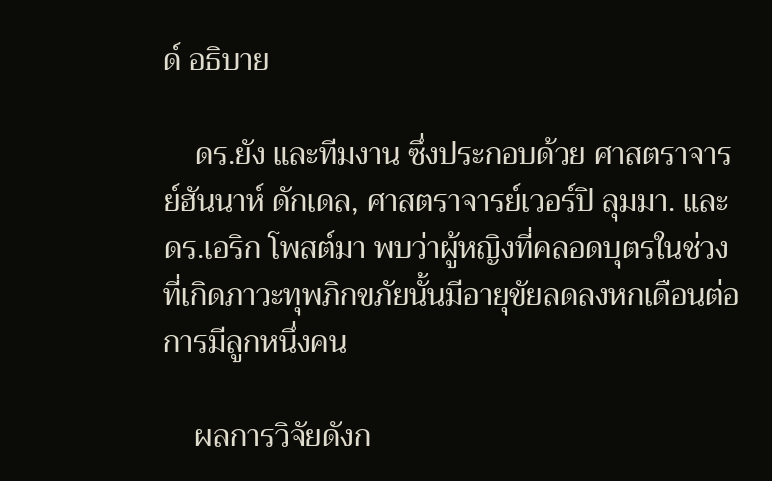ด์ อธิบาย

    ดร.ยัง และทีมงาน ซึ่งประกอบด้วย ศาสตราจารย์ฮันนาห์ ดักเดล, ศาสตราจารย์เวอร์ปิ ลุมมา. และ ดร.เอริก โพสต์มา พบว่าผู้หญิงที่คลอดบุตรในช่วงที่เกิดภาวะทุพภิกขภัยนั้นมีอายุขัยลดลงหกเดือนต่อการมีลูกหนึ่งคน

    ผลการวิจัยดังก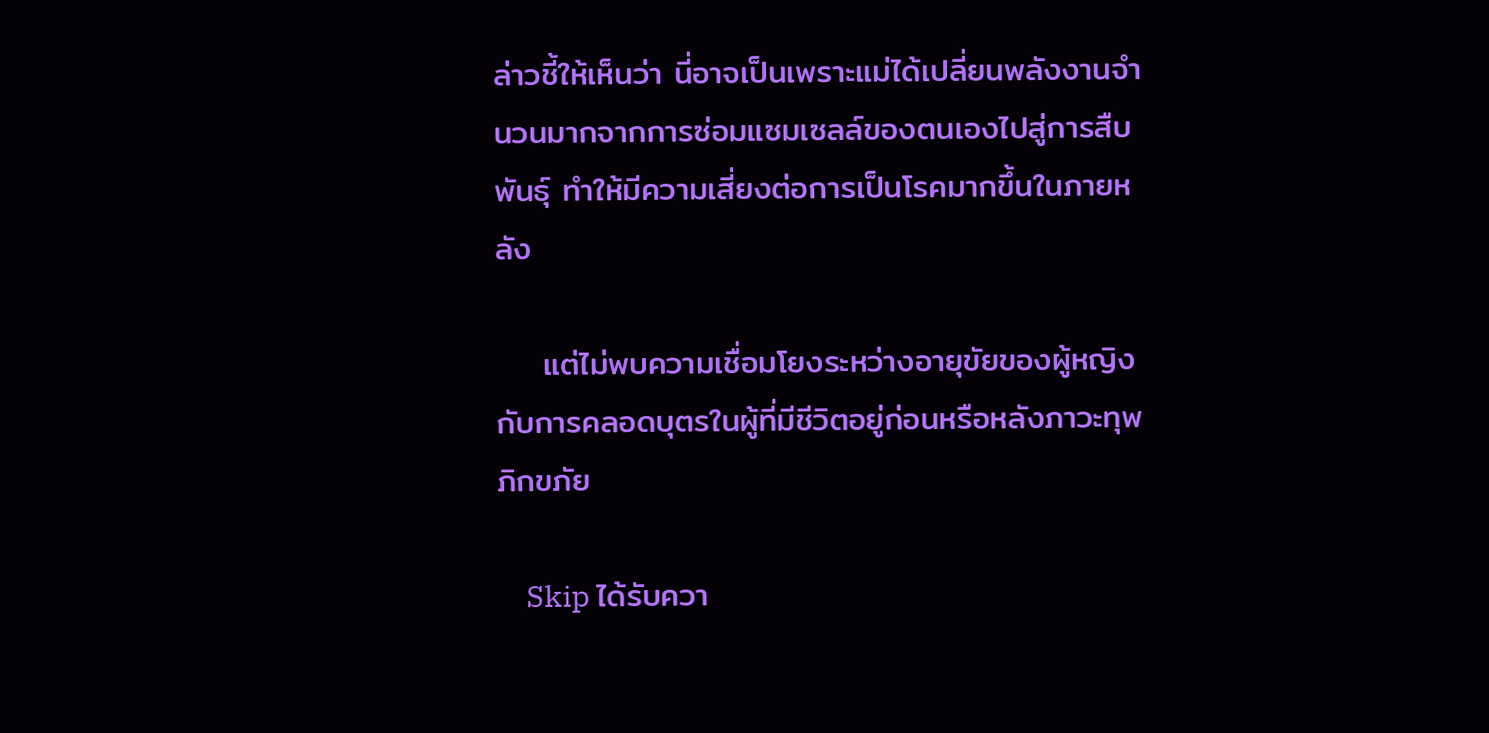ล่าวชี้ให้เห็นว่า นี่อาจเป็นเพราะแม่ได้เปลี่ยนพลังงานจำนวนมากจากการซ่อมแซมเซลล์ของตนเองไปสู่การสืบพันธุ์ ทำให้มีความเสี่ยงต่อการเป็นโรคมากขึ้นในภายหลัง

    แต่ไม่พบความเชื่อมโยงระหว่างอายุขัยของผู้หญิงกับการคลอดบุตรในผู้ที่มีชีวิตอยู่ก่อนหรือหลังภาวะทุพภิกขภัย

    Skip ได้รับควา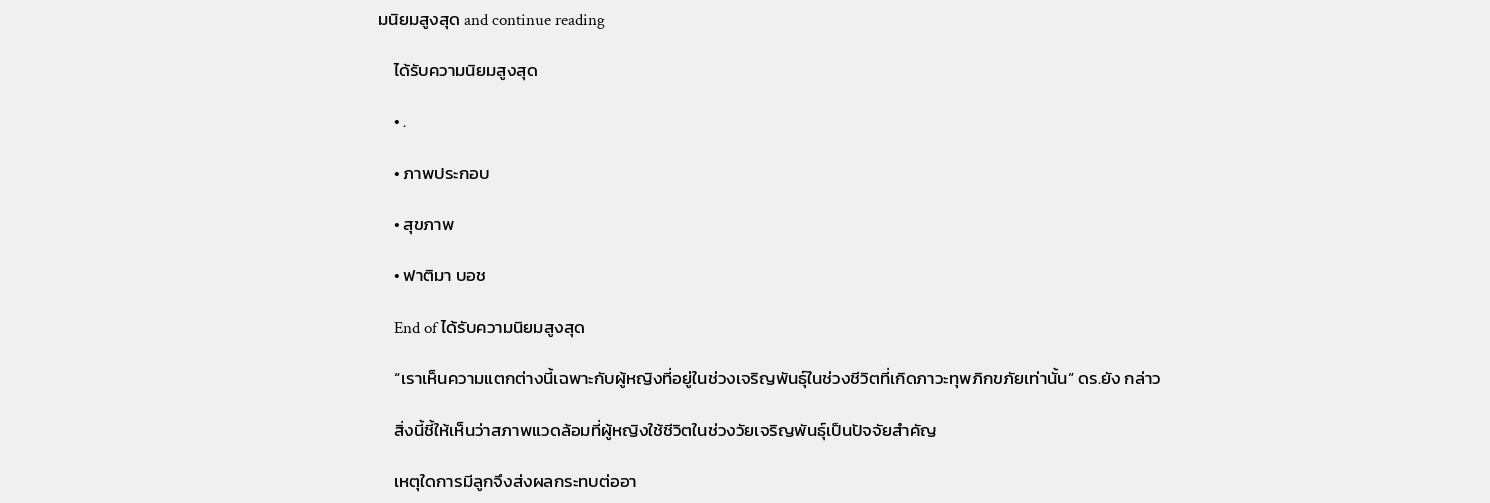มนิยมสูงสุด and continue reading

    ได้รับความนิยมสูงสุด

    • .

    • ภาพประกอบ

    • สุขภาพ

    • ฟาติมา บอช

    End of ได้รับความนิยมสูงสุด

    “เราเห็นความแตกต่างนี้เฉพาะกับผู้หญิงที่อยู่ในช่วงเจริญพันธุ์ในช่วงชีวิตที่เกิดภาวะทุพภิกขภัยเท่านั้น” ดร.ยัง กล่าว

    สิ่งนี้ชี้ให้เห็นว่าสภาพแวดล้อมที่ผู้หญิงใช้ชีวิตในช่วงวัยเจริญพันธุ์เป็นปัจจัยสำคัญ

    เหตุใดการมีลูกจึงส่งผลกระทบต่ออา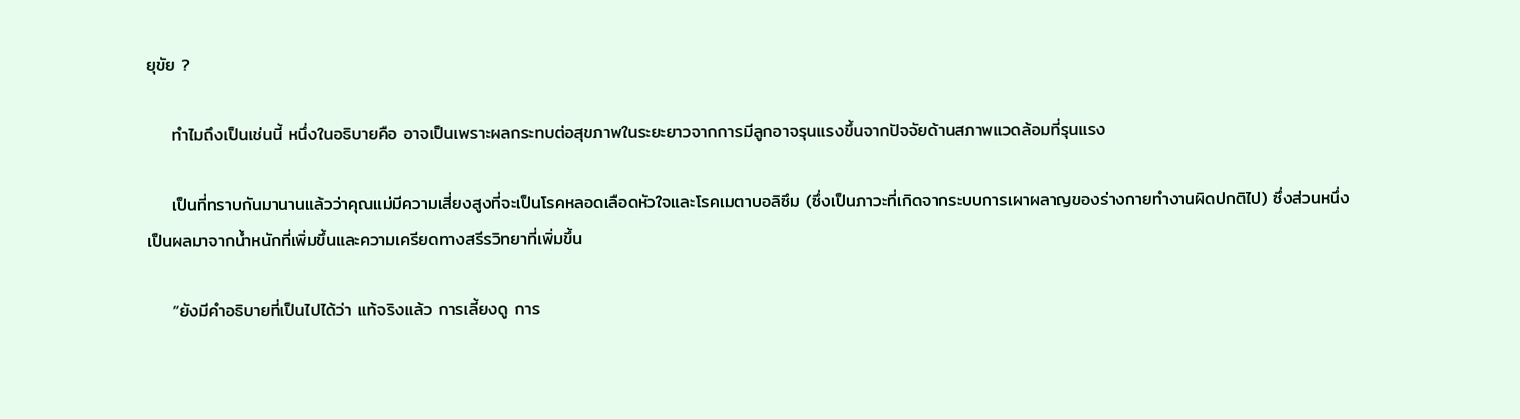ยุขัย ?

    ทำไมถึงเป็นเช่นนี้ หนึ่งในอธิบายคือ อาจเป็นเพราะผลกระทบต่อสุขภาพในระยะยาวจากการมีลูกอาจรุนแรงขึ้นจากปัจจัยด้านสภาพแวดล้อมที่รุนแรง

    เป็นที่ทราบกันมานานแล้วว่าคุณแม่มีความเสี่ยงสูงที่จะเป็นโรคหลอดเลือดหัวใจและโรคเมตาบอลิซึม (ซึ่งเป็นภาวะที่เกิดจากระบบการเผาผลาญของร่างกายทำงานผิดปกติไป) ซึ่งส่วนหนึ่งเป็นผลมาจากน้ำหนักที่เพิ่มขึ้นและความเครียดทางสรีรวิทยาที่เพิ่มขึ้น

    “ยังมีคำอธิบายที่เป็นไปได้ว่า แท้จริงแล้ว การเลี้ยงดู การ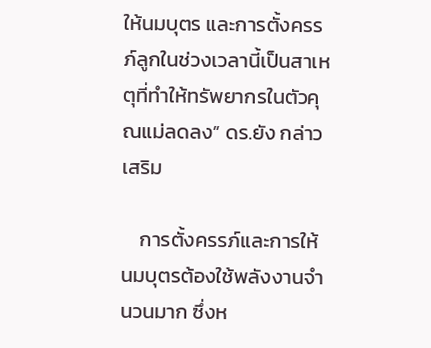ให้นมบุตร และการตั้งครรภ์ลูกในช่วงเวลานี้เป็นสาเหตุที่ทำให้ทรัพยากรในตัวคุณแม่ลดลง” ดร.ยัง กล่าวเสริม

    การตั้งครรภ์และการให้นมบุตรต้องใช้พลังงานจำนวนมาก ซึ่งห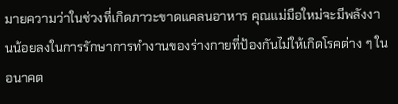มายความว่าในช่วงที่เกิดภาวะขาดแคลนอาหาร คุณแม่มือใหม่จะมีพลังงานน้อยลงในการรักษาการทำงานของร่างกายที่ป้องกันไม่ให้เกิดโรคต่าง ๆ ในอนาคต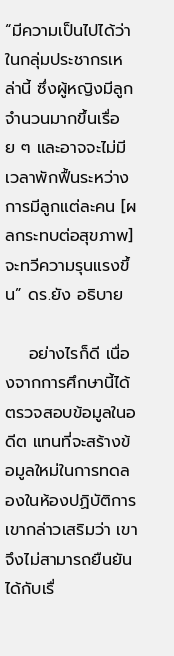“มีความเป็นไปได้ว่าในกลุ่มประชากรเหล่านี้ ซึ่งผู้หญิงมีลูกจำนวนมากขึ้นเรื่อย ๆ และอาจจะไม่มีเวลาพักฟื้นระหว่างการมีลูกแต่ละคน [ผลกระทบต่อสุขภาพ] จะทวีความรุนแรงขึ้น” ดร.ยัง อธิบาย

    อย่างไรก็ดี เนื่องจากการศึกษานี้ได้ตรวจสอบข้อมูลในอดีต แทนที่จะสร้างข้อมูลใหม่ในการทดลองในห้องปฏิบัติการ เขากล่าวเสริมว่า เขาจึงไม่สามารถยืนยันได้กับเรื่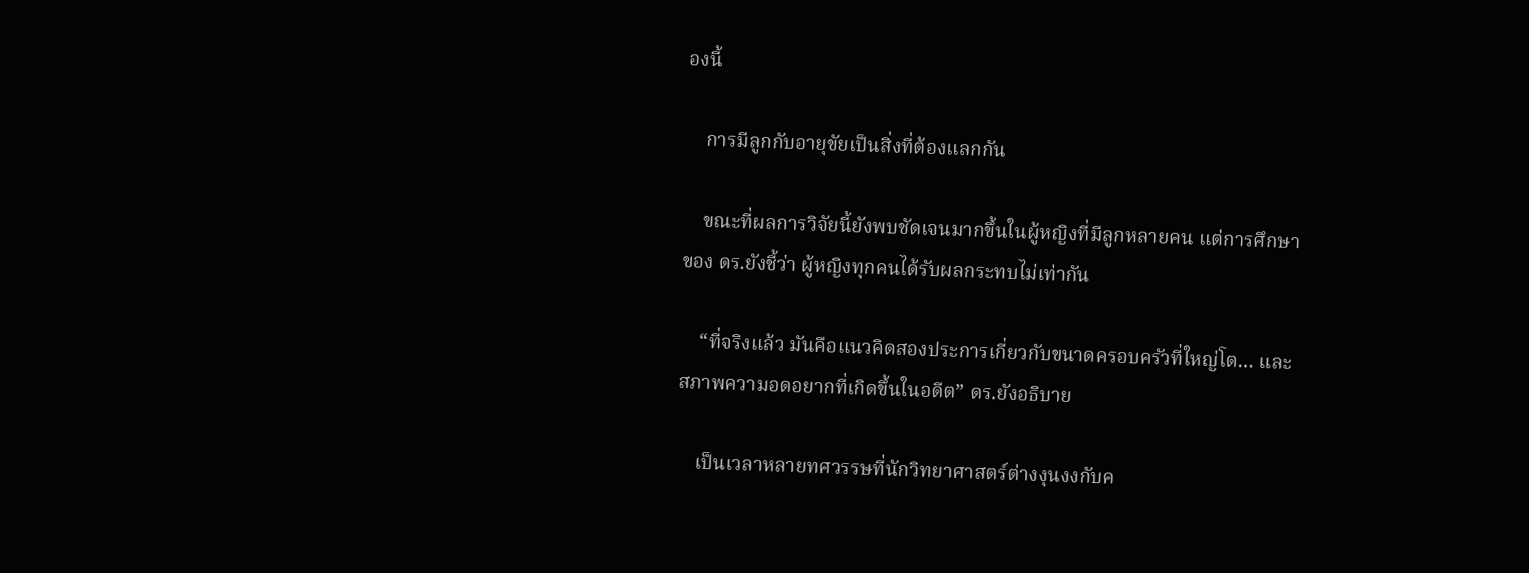องนี้

    การมีลูกกับอายุขัยเป็นสิ่งที่ต้องแลกกัน

    ขณะที่ผลการวิจัยนี้ยังพบชัดเจนมากขึ้นในผู้หญิงที่มีลูกหลายคน แต่การศึกษาของ ดร.ยังชี้ว่า ผู้หญิงทุกคนได้รับผลกระทบไม่เท่ากัน

    “ที่จริงแล้ว มันคือแนวคิดสองประการเกี่ยวกับขนาดครอบครัวที่ใหญ่โต… และสภาพความอดอยากที่เกิดขึ้นในอดีต” ดร.ยังอธิบาย

    เป็นเวลาหลายทศวรรษที่นักวิทยาศาสตร์ต่างงุนงงกับค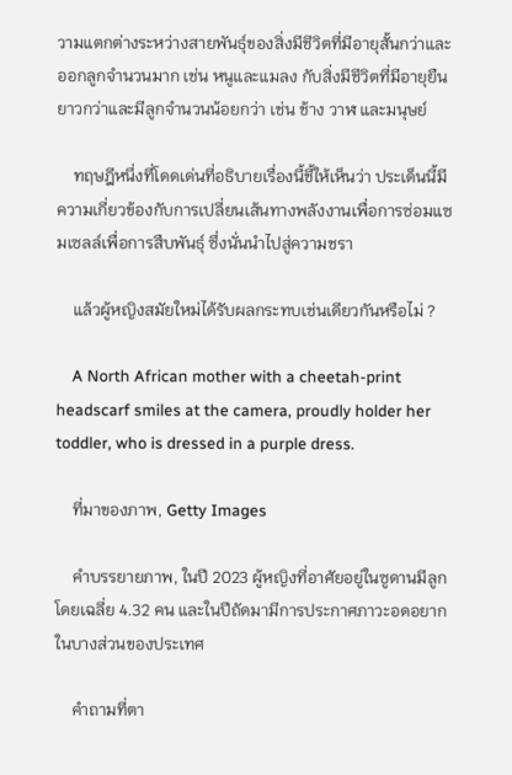วามแตกต่างระหว่างสายพันธุ์ของสิ่งมีชีวิตที่มีอายุสั้นกว่าและออกลูกจำนวนมาก เช่น หนูและแมลง กับสิ่งมีชีวิตที่มีอายุยืนยาวกว่าและมีลูกจำนวนน้อยกว่า เช่น ช้าง วาฬ และมนุษย์

    ทฤษฎีหนึ่งที่โดดเด่นที่อธิบายเรื่องนี้ชี้ให้เห็นว่า ประเด็นนี้มีความเกี่ยวข้องกับการเปลี่ยนเส้นทางพลังงานเพื่อการซ่อมแซมเซลล์เพื่อการสืบพันธุ์ ซึ่งนั่นนำไปสู่ความชรา

    แล้วผู้หญิงสมัยใหม่ได้รับผลกระทบเช่นเดียวกันหรือไม่ ?

    A North African mother with a cheetah-print headscarf smiles at the camera, proudly holder her toddler, who is dressed in a purple dress.

    ที่มาของภาพ, Getty Images

    คำบรรยายภาพ, ในปี 2023 ผู้หญิงที่อาศัยอยู่ในซูดานมีลูกโดยเฉลี่ย 4.32 คน และในปีถัดมามีการประกาศภาวะอดอยากในบางส่วนของประเทศ

    คำถามที่ตา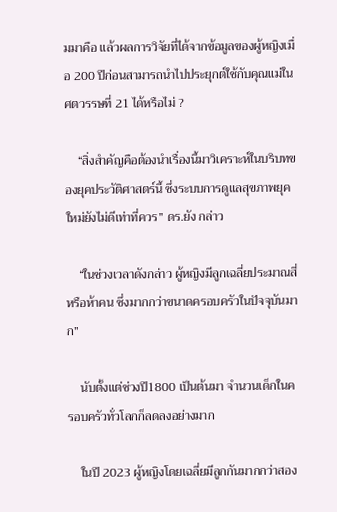มมาคือ แล้วผลการวิจัยที่ได้จากข้อมูลของผู้หญิงเมื่อ 200 ปีก่อนสามารถนำไปประยุกต์ใช้กับคุณแม่ในศตวรรษที่ 21 ได้หรือไม่ ?

    “สิ่งสำคัญคือต้องนำเรื่องนี้มาวิเคราะห์ในบริบทของยุคประวัติศาสตร์นี้ ซึ่งระบบการดูแลสุขภาพยุคใหม่ยังไม่ดีเท่าที่ควร” ดร.ยัง กล่าว

    “ในช่วงเวลาดังกล่าว ผู้หญิงมีลูกเฉลี่ยประมาณสี่หรือห้าคน ซึ่งมากกว่าขนาดครอบครัวในปัจจุบันมาก”

    นับตั้งแต่ช่วงปี1800 เป็นต้นมา จำนวนเด็กในครอบครัวทั่วโลกก็ลดลงอย่างมาก

    ในปี 2023 ผู้หญิงโดยเฉลี่ยมีลูกกันมากกว่าสอง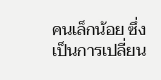คนเล็กน้อย ซึ่งเป็นการเปลี่ยน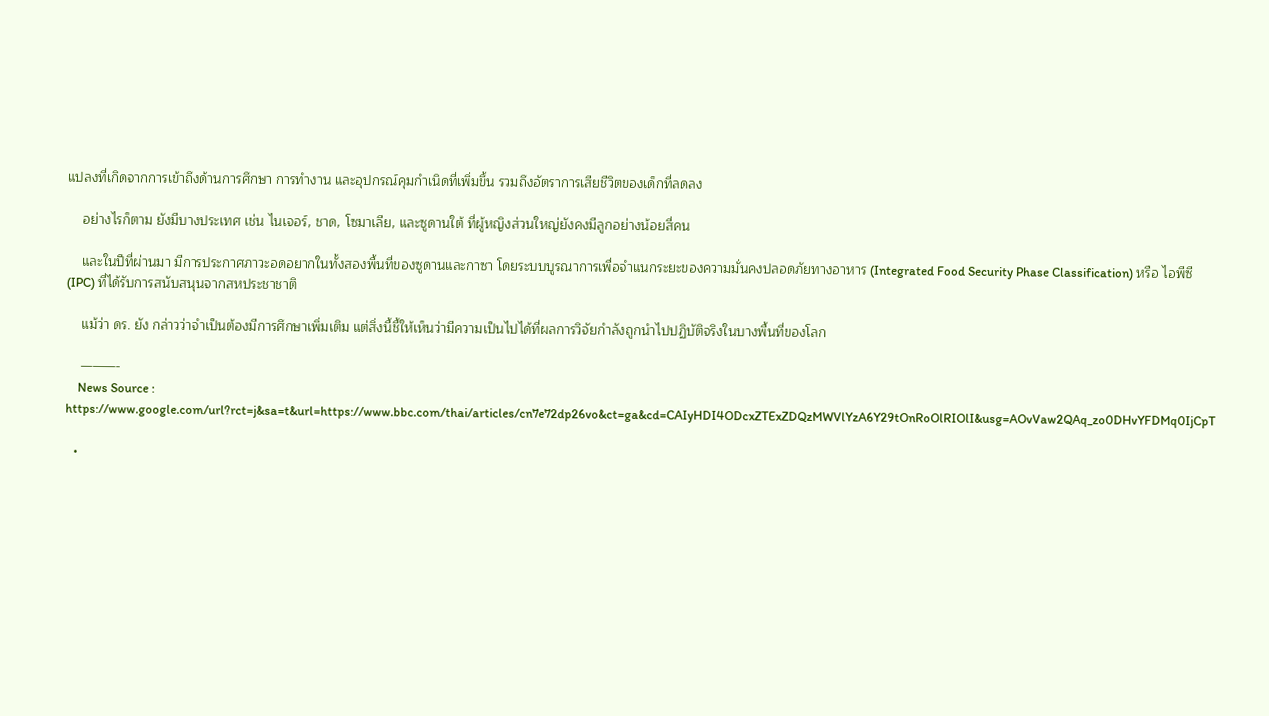แปลงที่เกิดจากการเข้าถึงด้านการศึกษา การทำงาน และอุปกรณ์คุมกำเนิดที่เพิ่มขึ้น รวมถึงอัตราการเสียชีวิตของเด็กที่ลดลง

    อย่างไรก็ตาม ยังมีบางประเทศ เช่น ไนเจอร์, ชาด, โซมาเลีย, และซูดานใต้ ที่ผู้หญิงส่วนใหญ่ยังคงมีลูกอย่างน้อยสี่คน

    และในปีที่ผ่านมา มีการประกาศภาวะอดอยากในทั้งสองพื้นที่ของซูดานและกาซา โดยระบบบูรณาการเพื่อจำแนกระยะของความมั่นคงปลอดภัยทางอาหาร (Integrated Food Security Phase Classification) หรือ ไอพีซี (IPC) ที่ได้รับการสนับสนุนจากสหประชาชาติ

    แม้ว่า ดร. ยัง กล่าวว่าจำเป็นต้องมีการศึกษาเพิ่มเติม แต่สิ่งนี้ชี้ให้เห็นว่ามีความเป็นไปได้ที่ผลการวิจัยกำลังถูกนำไปปฏิบัติจริงในบางพื้นที่ของโลก

    ———-
    News Source : https://www.google.com/url?rct=j&sa=t&url=https://www.bbc.com/thai/articles/cn7e72dp26vo&ct=ga&cd=CAIyHDI4ODcxZTExZDQzMWVlYzA6Y29tOnRoOlRIOlI&usg=AOvVaw2QAq_zo0DHvYFDMq0IjCpT

  •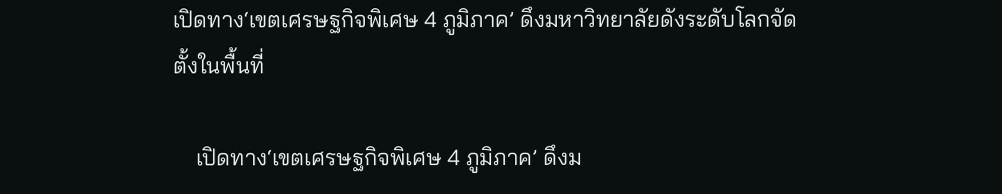เปิดทาง‘เขตเศรษฐกิจพิเศษ 4 ภูมิภาค’ ดึงมหาวิทยาลัยดังระดับโลกจัดตั้งในพื้นที่

    เปิดทาง‘เขตเศรษฐกิจพิเศษ 4 ภูมิภาค’ ดึงม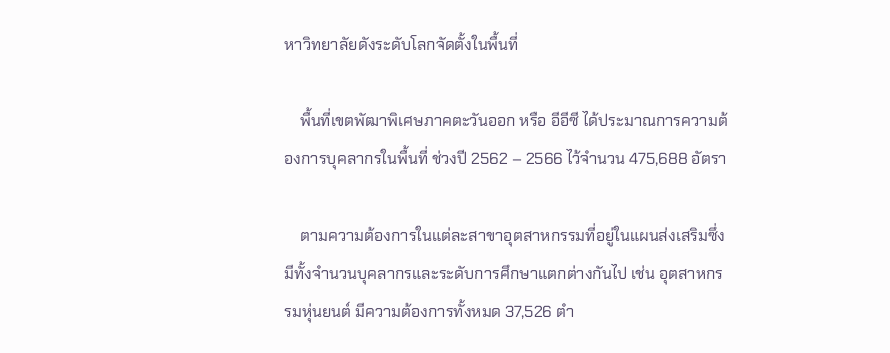หาวิทยาลัยดังระดับโลกจัดตั้งในพื้นที่

    พื้นที่เขตพัฒาพิเศษภาคตะวันออก หรือ อีอีซี ได้ประมาณการความต้องการบุคลากรในพื้นที่ ช่วงปี 2562 – 2566 ไว้จำนวน 475,688 อัตรา

    ตามความต้องการในแต่ละสาขาอุตสาหกรรมที่อยู่ในแผนส่งเสริมซึ่งมีทั้งจำนวนบุคลากรและระดับการศึกษาแตกต่างกันไป เช่น อุตสาหกรรมหุ่นยนต์ มีความต้องการทั้งหมด 37,526 ตำ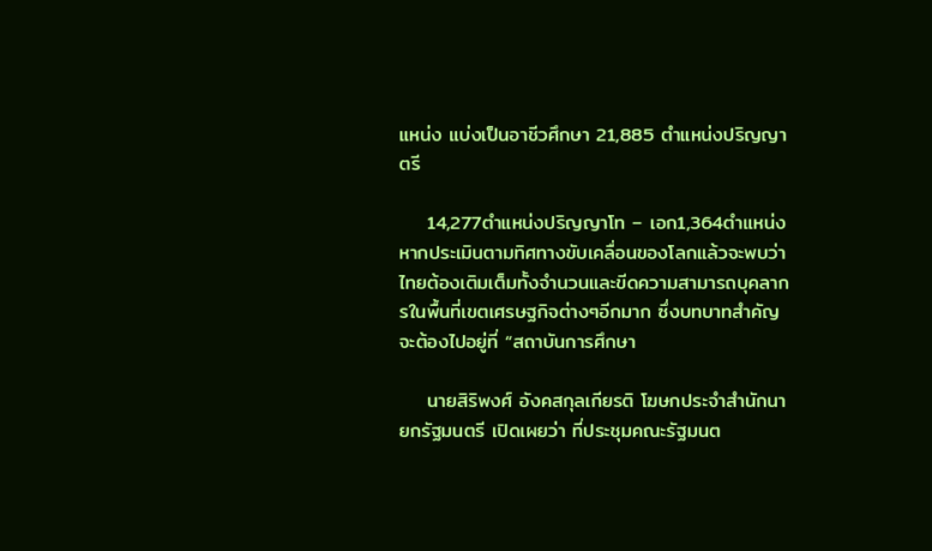แหน่ง แบ่งเป็นอาชีวศึกษา 21,885 ตำแหน่งปริญญาตรี

    14,277ตำแหน่งปริญญาโท – เอก1,364ตำแหน่ง หากประเมินตามทิศทางขับเคลื่อนของโลกแล้วจะพบว่า  ไทยต้องเติมเต็มทั้งจำนวนและขีดความสามารถบุคลากรในพื้นที่เขตเศรษฐกิจต่างๆอีกมาก ซึ่งบทบาทสำคัญจะต้องไปอยู่ที่ “สถาบันการศึกษา

    นายสิริพงศ์ อังคสกุลเกียรติ โฆษกประจำสำนักนายกรัฐมนตรี เปิดเผยว่า ที่ประชุมคณะรัฐมนต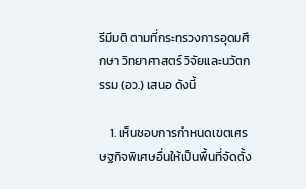รีมีมติ ตามที่กระทรวงการอุดมศึกษา วิทยาศาสตร์ วิจัยและนวัตกรรม (อว.) เสนอ ดังนี้

    1. เห็นชอบการกำหนดเขตเศรษฐกิจพิเศษอื่นให้เป็นพื้นที่จัดตั้ง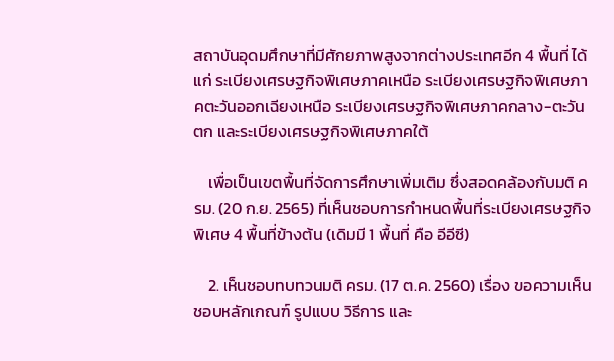สถาบันอุดมศึกษาที่มีศักยภาพสูงจากต่างประเทศอีก 4 พื้นที่ ได้แก่ ระเบียงเศรษฐกิจพิเศษภาคเหนือ ระเบียงเศรษฐกิจพิเศษภาคตะวันออกเฉียงเหนือ ระเบียงเศรษฐกิจพิเศษภาคกลาง-ตะวันตก และระเบียงเศรษฐกิจพิเศษภาคใต้

    เพื่อเป็นเขตพื้นที่จัดการศึกษาเพิ่มเติม ซึ่งสอดคล้องกับมติ ครม. (20 ก.ย. 2565) ที่เห็นชอบการกำหนดพื้นที่ระเบียงเศรษฐกิจพิเศษ 4 พื้นที่ข้างต้น (เดิมมี 1 พื้นที่ คือ อีอีซี)

    2. เห็นชอบทบทวนมติ ครม. (17 ต.ค. 2560) เรื่อง ขอความเห็นชอบหลักเกณฑ์ รูปแบบ วิธีการ และ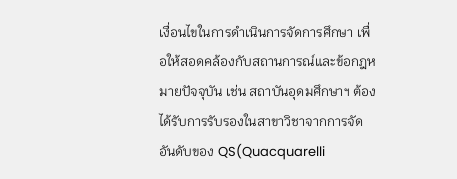เงื่อนไขในการดำเนินการจัดการศึกษา เพื่อให้สอดคล้องกับสถานการณ์และข้อกฎหมายปัจจุบัน เช่น สถาบันอุดมศึกษาฯ ต้องได้รับการรับรองในสาขาวิชาจากการจัดอันดับของ QS(Quacquarelli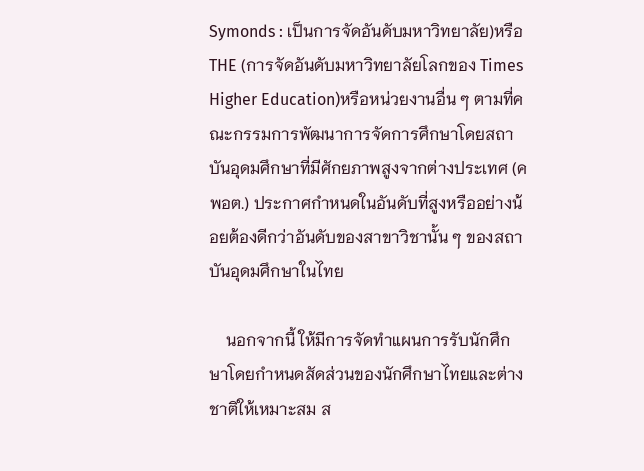Symonds : เป็นการจัดอันดับมหาวิทยาลัย)หรือ THE (การจัดอันดับมหาวิทยาลัยโลกของ Times Higher Education)หรือหน่วยงานอื่น ๆ ตามที่คณะกรรมการพัฒนาการจัดการศึกษาโดยสถาบันอุดมศึกษาที่มีศักยภาพสูงจากต่างประเทศ (คพอต.) ประกาศกำหนดในอันดับที่สูงหรืออย่างน้อยต้องดีกว่าอันดับของสาขาวิชานั้น ๆ ของสถาบันอุดมศึกษาในไทย

    นอกจากนี้ ให้มีการจัดทำแผนการรับนักศึกษาโดยกำหนดสัดส่วนของนักศึกษาไทยและต่างชาติให้เหมาะสม ส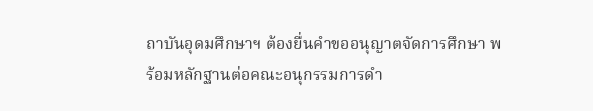ถาบันอุดมศึกษาฯ ต้องยื่นคำขออนุญาตจัดการศึกษา พร้อมหลักฐานต่อคณะอนุกรรมการดำ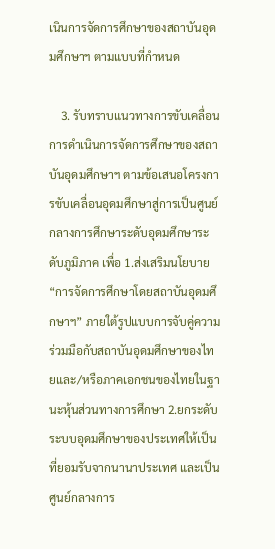เนินการจัดการศึกษาของสถาบันอุดมศึกษาฯ ตามแบบที่กำหนด

    3. รับทราบแนวทางการขับเคลื่อนการดำเนินการจัดการศึกษาของสถาบันอุดมศึกษาฯ ตามข้อเสนอโครงการขับเคลื่อนอุดมศึกษาสู่การเป็นศูนย์กลางการศึกษาระดับอุดมศึกษาระดับภูมิภาค เพื่อ 1.ส่งเสริมนโยบาย “การจัดการศึกษาโดยสถาบันอุดมศึกษาฯ” ภายใต้รูปแบบการจับคู่ความร่วมมือกับสถาบันอุดมศึกษาของไทยและ/หรือภาคเอกชนของไทยในฐานะหุ้นส่วนทางการศึกษา 2.ยกระดับระบบอุดมศึกษาของประเทศให้เป็นที่ยอมรับจากนานาประเทศ และเป็นศูนย์กลางการ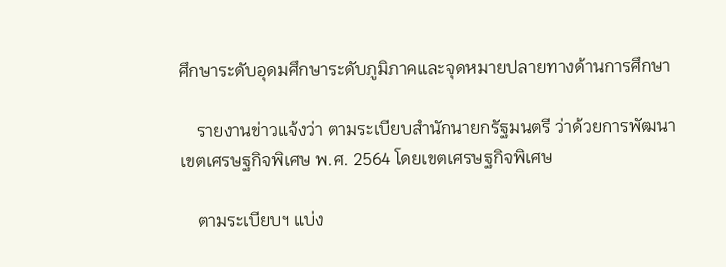ศึกษาระดับอุดมศึกษาระดับภูมิภาคและจุดหมายปลายทางด้านการศึกษา

    รายงานข่าวแจ้งว่า ตามระเบียบสํานักนายกรัฐมนตรี ว่าด้วยการพัฒนาเขตเศรษฐกิจพิเศษ พ.ศ. 2564 โดยเขตเศรษฐกิจพิเศษ

    ตามระเบียบฯ แบ่ง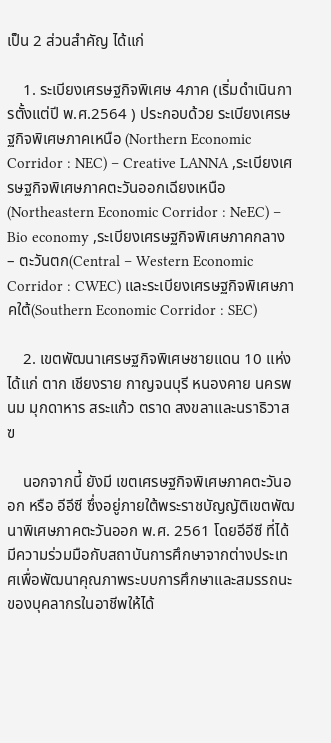เป็น 2 ส่วนสําคัญ ได้แก่

    1. ระเบียงเศรษฐกิจพิเศษ 4ภาค (เริ่มดําเนินการตั้งแต่ปี พ.ศ.2564 ) ประกอบด้วย ระเบียงเศรษฐกิจพิเศษภาคเหนือ (Northern Economic Corridor : NEC) – Creative LANNA ,ระเบียงเศรษฐกิจพิเศษภาคตะวันออกเฉียงเหนือ (Northeastern Economic Corridor : NeEC) – Bio economy ,ระเบียงเศรษฐกิจพิเศษภาคกลาง – ตะวันตก(Central – Western Economic Corridor : CWEC) และระเบียงเศรษฐกิจพิเศษภาคใต้(Southern Economic Corridor : SEC)

    2. เขตพัฒนาเศรษฐกิจพิเศษชายแดน 10 แห่ง ได้แก่ ตาก เชียงราย กาญจนบุรี หนองคาย นครพนม มุกดาหาร สระแก้ว ตราด สงขลาและนราธิวาส ฃ

    นอกจากนี้ ยังมี เขตเศรษฐกิจพิเศษภาคตะวันออก หรือ อีอีซี ซึ่งอยู่ภายใต้พระราชบัญญัติเขตพัฒนาพิเศษภาคตะวันออก พ.ศ. 2561 โดยอีอีซี ที่ได้มีความร่วมมือกับสถาบันการศึกษาจากต่างประเทศเพื่อพัฒนาคุณภาพระบบการศึกษาและสมรรถนะของบุคลากรในอาชีพให้ได้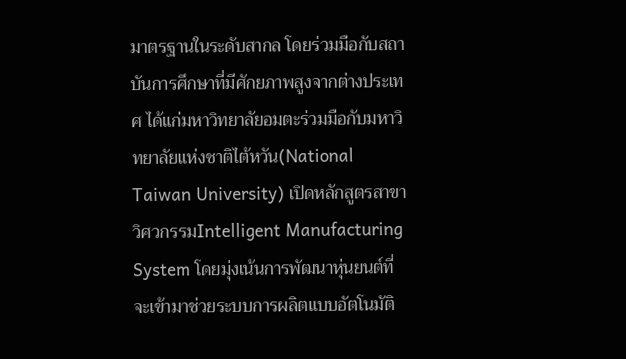มาตรฐานในระดับสากล โดยร่วมมือกับสถาบันการศึกษาที่มีศักยภาพสูงจากต่างประเทศ ได้แก่มหาวิทยาลัยอมตะร่วมมือกับมหาวิทยาลัยแห่งชาติไต้หวัน(National Taiwan University) เปิดหลักสูตรสาขาวิศวกรรมIntelligent Manufacturing System โดยมุ่งเน้นการพัฒนาหุ่นยนต์ที่จะเข้ามาช่วยระบบการผลิตแบบอัตโนมัติ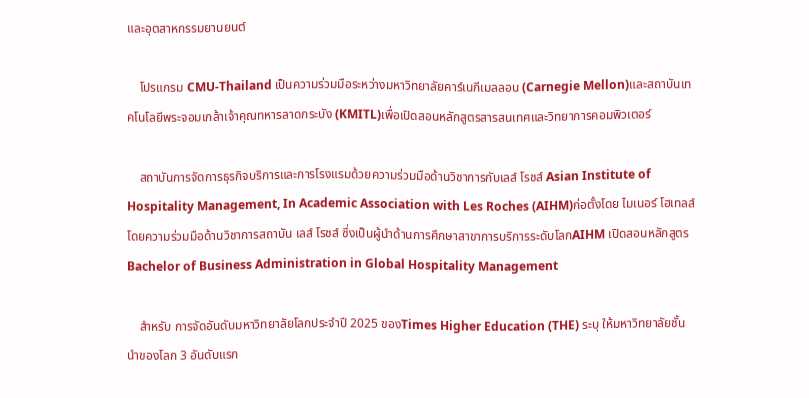และอุตสาหกรรมยานยนต์

    โปรแกรม CMU-Thailand เป็นความร่วมมือระหว่างมหาวิทยาลัยคาร์เนกีเมลลอน (Carnegie Mellon)และสถาบันเทคโนโลยีพระจอมเกล้าเจ้าคุณทหารลาดกระบัง (KMITL)เพื่อเปิดสอนหลักสูตรสารสนเทศและวิทยาการคอมพิวเตอร์

    สถาบันการจัดการธุรกิจบริการและการโรงแรมด้วยความร่วมมือด้านวิชาการกับเลส์ โรชส์ Asian Institute of Hospitality Management, In Academic Association with Les Roches (AIHM)ก่อตั้งโดย ไมเนอร์ โฮเทลส์ โดยความร่วมมือด้านวิชาการสถาบัน เลส์ โรชส์ ซึ่งเป็นผู้นำด้านการศึกษาสาขาการบริการระดับโลกAIHM เปิดสอนหลักสูตร Bachelor of Business Administration in Global Hospitality Management

    สำหรับ การจัดอันดับมหาวิทยาลัยโลกประจำปี 2025 ของTimes Higher Education (THE) ระบุ ให้มหาวิทยาลัยชั้นนำของโลก 3 อันดับแรก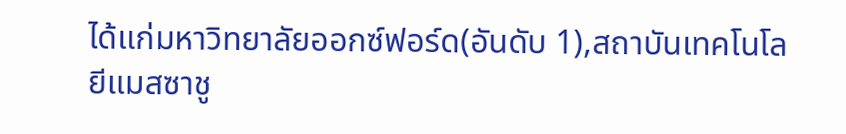ได้แก่มหาวิทยาลัยออกซ์ฟอร์ด(อันดับ 1),สถาบันเทคโนโลยีแมสซาชู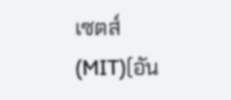เซตส์ (MIT)(อัน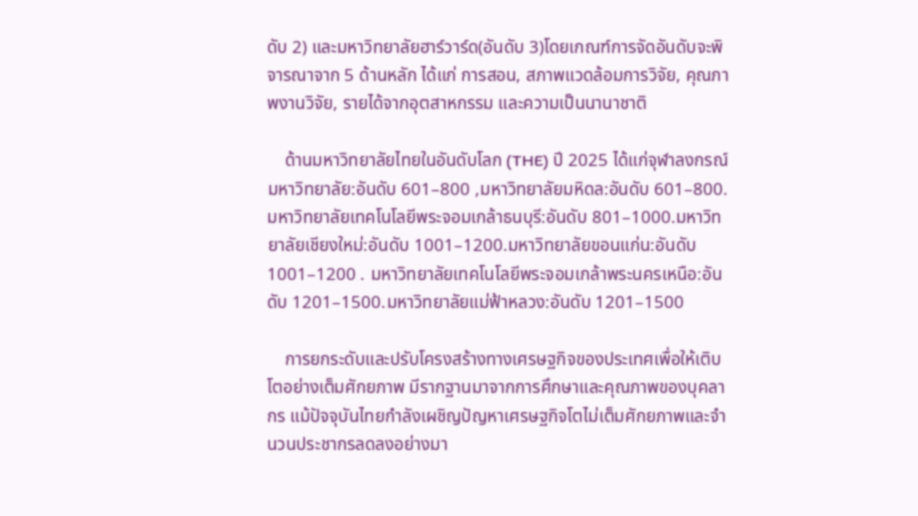ดับ 2) และมหาวิทยาลัยฮาร์วาร์ด(อันดับ 3)โดยเกณฑ์การจัดอันดับจะพิจารณาจาก 5 ด้านหลัก ได้แก่ การสอน, สภาพแวดล้อมการวิจัย, คุณภาพงานวิจัย, รายได้จากอุตสาหกรรม และความเป็นนานาชาติ

    ด้านมหาวิทยาลัยไทยในอันดับโลก (THE) ปี 2025 ได้แก่จุฬาลงกรณ์มหาวิทยาลัย:อันดับ 601–800 ,มหาวิทยาลัยมหิดล:อันดับ 601–800.มหาวิทยาลัยเทคโนโลยีพระจอมเกล้าธนบุรี:อันดับ 801–1000.มหาวิทยาลัยเชียงใหม่:อันดับ 1001–1200.มหาวิทยาลัยขอนแก่น:อันดับ 1001–1200 . มหาวิทยาลัยเทคโนโลยีพระจอมเกล้าพระนครเหนือ:อันดับ 1201–1500.มหาวิทยาลัยแม่ฟ้าหลวง:อันดับ 1201–1500

    การยกระดับและปรับโครงสร้างทางเศรษฐกิจของประเทศเพื่อให้เติบโตอย่างเต็มศักยภาพ มีรากฐานมาจากการศึกษาและคุณภาพของบุคลากร แม้ปัจจุบันไทยกำลังเผชิญปัญหาเศรษฐกิจโตไม่เต็มศักยภาพและจำนวนประชากรลดลงอย่างมา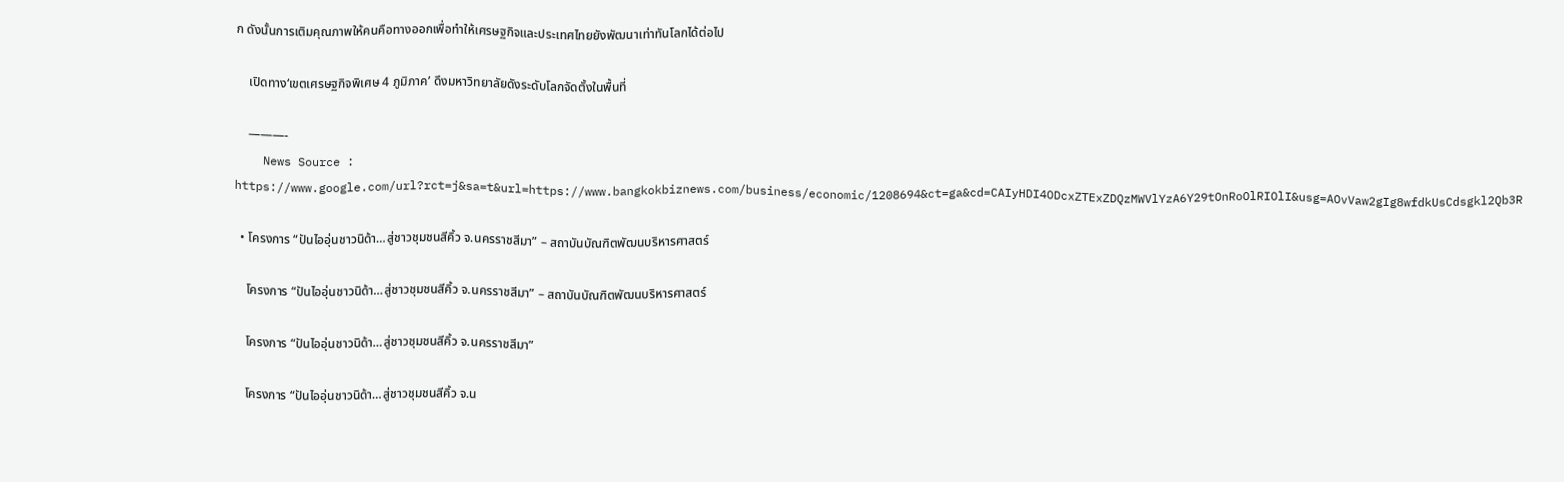ก ดังนั้นการเติมคุณภาพให้คนคือทางออกเพื่อทำให้เศรษฐกิจและประเทศไทยยังพัฒนาเท่าทันโลกได้ต่อไป

    เปิดทาง‘เขตเศรษฐกิจพิเศษ 4 ภูมิภาค’ ดึงมหาวิทยาลัยดังระดับโลกจัดตั้งในพื้นที่

    ———-
    News Source : https://www.google.com/url?rct=j&sa=t&url=https://www.bangkokbiznews.com/business/economic/1208694&ct=ga&cd=CAIyHDI4ODcxZTExZDQzMWVlYzA6Y29tOnRoOlRIOlI&usg=AOvVaw2gIg8wfdkUsCdsgkl2Qb3R

  • โครงการ “ปันไออุ่นชาวนิด้า…สู่ชาวชุมชนสีคิ้ว จ.นครราชสีมา” – สถาบันบัณฑิตพัฒนบริหารศาสตร์

    โครงการ “ปันไออุ่นชาวนิด้า…สู่ชาวชุมชนสีคิ้ว จ.นครราชสีมา” – สถาบันบัณฑิตพัฒนบริหารศาสตร์

    โครงการ “ปันไออุ่นชาวนิด้า…สู่ชาวชุมชนสีคิ้ว จ.นครราชสีมา”

    โครงการ “ปันไออุ่นชาวนิด้า…สู่ชาวชุมชนสีคิ้ว จ.น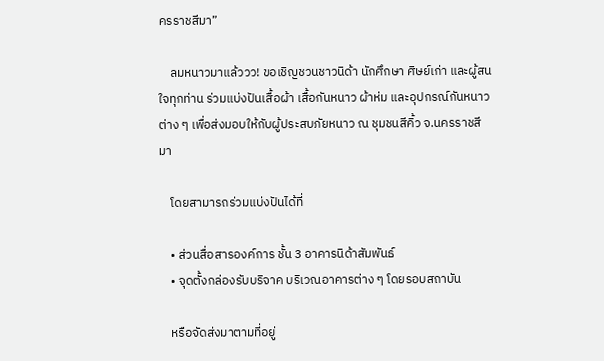ครราชสีมา”

    ลมหนาวมาแล้ววว! ขอเชิญชวนชาวนิด้า นักศึกษา ศิษย์เก่า และผู้สนใจทุกท่าน ร่วมแบ่งปันเสื้อผ้า เสื้อกันหนาว ผ้าห่ม และอุปกรณ์กันหนาวต่าง ๆ เพื่อส่งมอบให้กับผู้ประสบภัยหนาว ณ ชุมชนสีคิ้ว จ.นครราชสีมา

    โดยสามารถร่วมแบ่งปันได้ที่

    • ส่วนสื่อสารองค์การ ชั้น 3 อาคารนิด้าสัมพันธ์
    • จุดตั้งกล่องรับบริจาค บริเวณอาคารต่าง ๆ โดยรอบสถาบัน

    หรือจัดส่งมาตามที่อยู่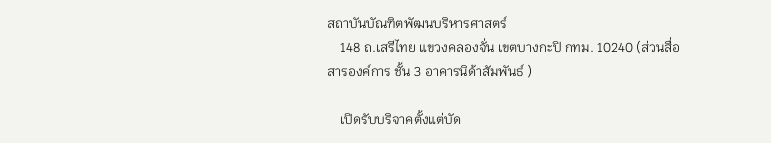สถาบันบัณฑิตพัฒนบริหารศาสตร์
    148 ถ.เสรีไทย แขวงคลองจั่น เขตบางกะปิ กทม. 10240 (ส่วนสื่อสารองค์การ ชั้น 3 อาคารนิด้าสัมพันธ์ )

    เปิดรับบริจาคตั้งแต่บัด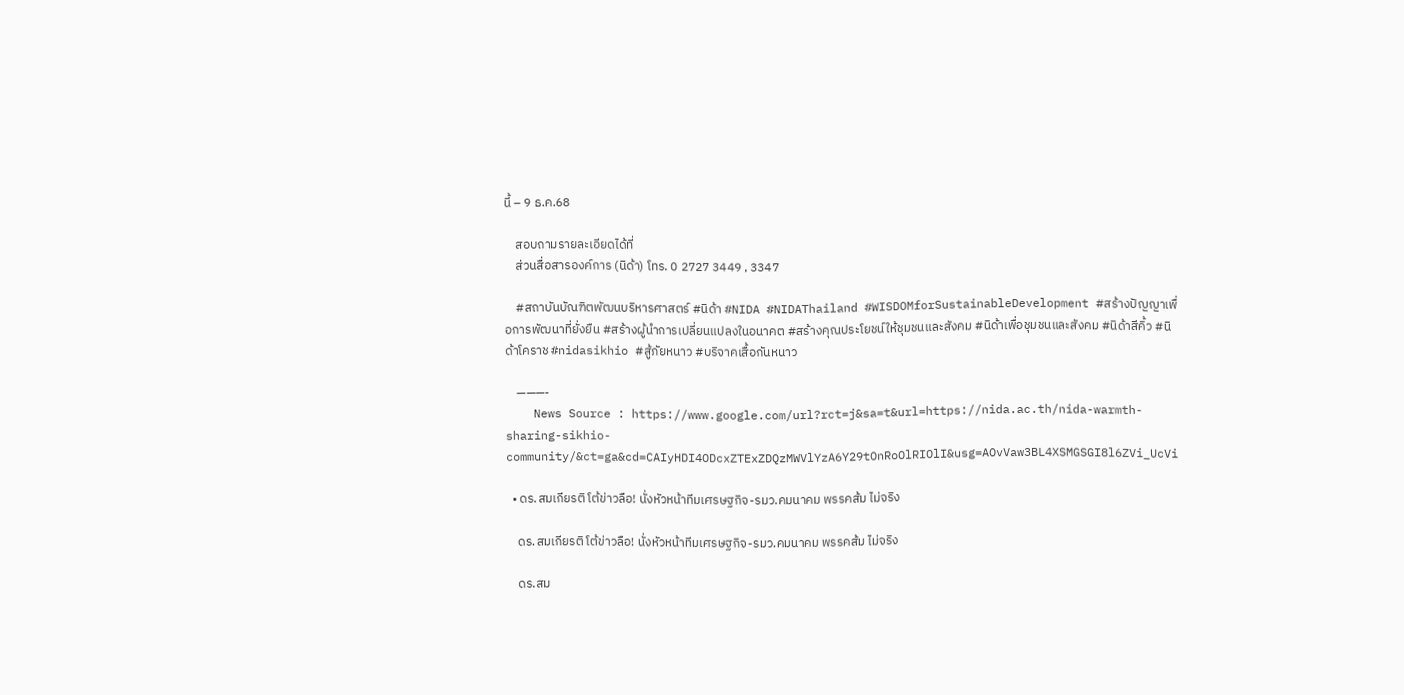นี้ – 9 ธ.ค.68

    สอบถามรายละเอียดได้ที่
    ส่วนสื่อสารองค์การ (นิด้า) โทร. 0 2727 3449 , 3347

    #สถาบันบัณฑิตพัฒนบริหารศาสตร์ #นิด้า #NIDA #NIDAThailand #WISDOMforSustainableDevelopment #สร้างปัญญาเพื่อการพัฒนาที่ยั่งยืน #สร้างผู้นำการเปลี่ยนแปลงในอนาคต #สร้างคุณประโยชน์ให้ชุมชนและสังคม #นิด้าเพื่อชุมชนและสังคม #นิด้าสีคิ้ว #นิด้าโคราช #nidasikhio #สู้ภัยหนาว #บริจาคเสื้อกันหนาว

    ———-
    News Source : https://www.google.com/url?rct=j&sa=t&url=https://nida.ac.th/nida-warmth-sharing-sikhio-community/&ct=ga&cd=CAIyHDI4ODcxZTExZDQzMWVlYzA6Y29tOnRoOlRIOlI&usg=AOvVaw3BL4XSMGSGI8l6ZVi_UcVi

  • ดร.สมเกียรติ โต้ข่าวลือ! นั่งหัวหน้าทีมเศรษฐกิจ-รมว.คมนาคม พรรคส้ม ไม่จริง

    ดร.สมเกียรติ โต้ข่าวลือ! นั่งหัวหน้าทีมเศรษฐกิจ-รมว.คมนาคม พรรคส้ม ไม่จริง

    ดร.สม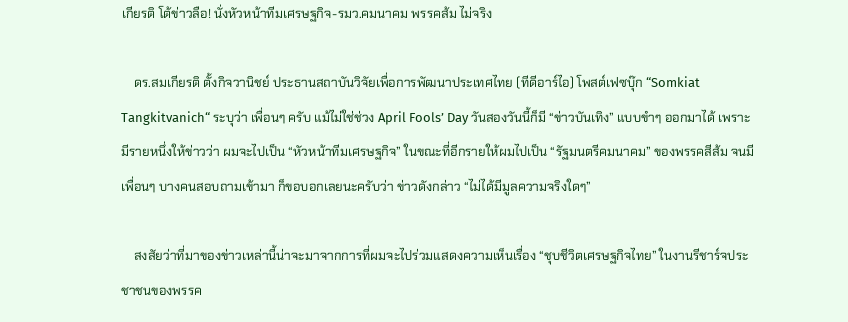เกียรติ โต้ข่าวลือ! นั่งหัวหน้าทีมเศรษฐกิจ-รมว.คมนาคม พรรคส้ม ไม่จริง

    ดร.สมเกียรติ ตั้งกิจวานิชย์ ประธานสถาบันวิจัยเพื่อการพัฒนาประเทศไทย (ทีดีอาร์ไอ) โพสต์เฟซบุ๊ก “Somkiat Tangkitvanich“ ระบุว่า เพื่อนๆ ครับ แม้ไม่ใช่ช่วง April Fools’ Day วันสองวันนี้ก็มี “ข่าวบันเทิง” แบบขำๆ ออกมาได้ เพราะมีรายหนึ่งให้ข่าวว่า ผมจะไปเป็น “หัวหน้าทีมเศรษฐกิจ” ในขณะที่อีกรายให้ผมไปเป็น “รัฐมนตรีคมนาคม” ของพรรคสีส้ม จนมีเพื่อนๆ บางคนสอบถามเข้ามา ก็ขอบอกเลยนะครับว่า ข่าวดังกล่าว “ไม่ได้มีมูลความจริงใดๆ”

    สงสัยว่าที่มาของข่าวเหล่านี้น่าจะมาจากการที่ผมจะไปร่วมแสดงความเห็นเรื่อง “ชุบชีวิตเศรษฐกิจไทย” ในงานรีชาร์จประชาชนของพรรค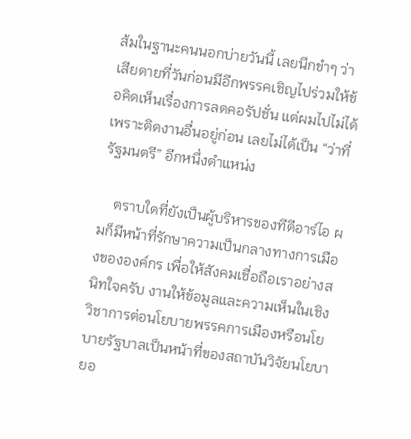ส้มในฐานะคนนอกบ่ายวันนี้ เลยนึกขำๆ ว่าเสียดายที่วันก่อนมีอีกพรรคเชิญไปร่วมให้ข้อคิดเห็นเรื่องการลดคอรัปชั่น แต่ผมไปไม่ได้ เพราะติดงานอื่นอยู่ก่อน เลยไม่ได้เป็น “ว่าที่รัฐมนตรี” อีกหนึ่งตำแหน่ง

    ตราบใดที่ยังเป็นผู้บริหารของทีดีอาร์ไอ ผมก็มีหน้าที่รักษาความเป็นกลางทางการเมืองขององค์กร เพื่อให้สังคมเชื่อถือเราอย่างสนิทใจครับ งานให้ข้อมูลและความเห็นในเชิงวิชาการต่อนโยบายพรรคการเมืองหรือนโยบายรัฐบาลเป็นหน้าที่ของสถาบันวิจัยนโยบายอ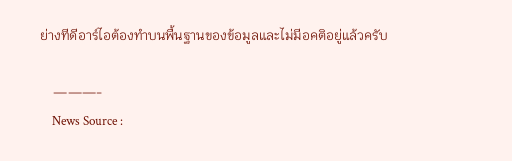ย่างทีดีอาร์ไอต้องทำบนพื้นฐานของข้อมูลและไม่มีอคติอยู่แล้วครับ

    ———-
    News Source :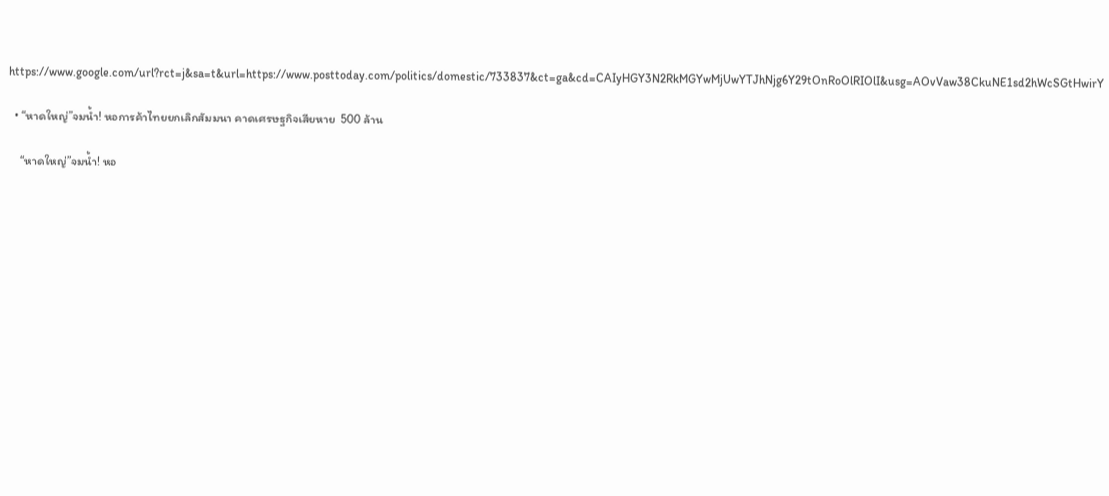https://www.google.com/url?rct=j&sa=t&url=https://www.posttoday.com/politics/domestic/733837&ct=ga&cd=CAIyHGY3N2RkMGYwMjUwYTJhNjg6Y29tOnRoOlRIOlI&usg=AOvVaw38CkuNE1sd2hWcSGtHwirY

  • “หาดใหญ่”จมน้ำ! หอการค้าไทยยกเลิกสัมมนา คาดเศรษฐกิจเสียหาย  500 ล้าน

    “หาดใหญ่”จมน้ำ! หอ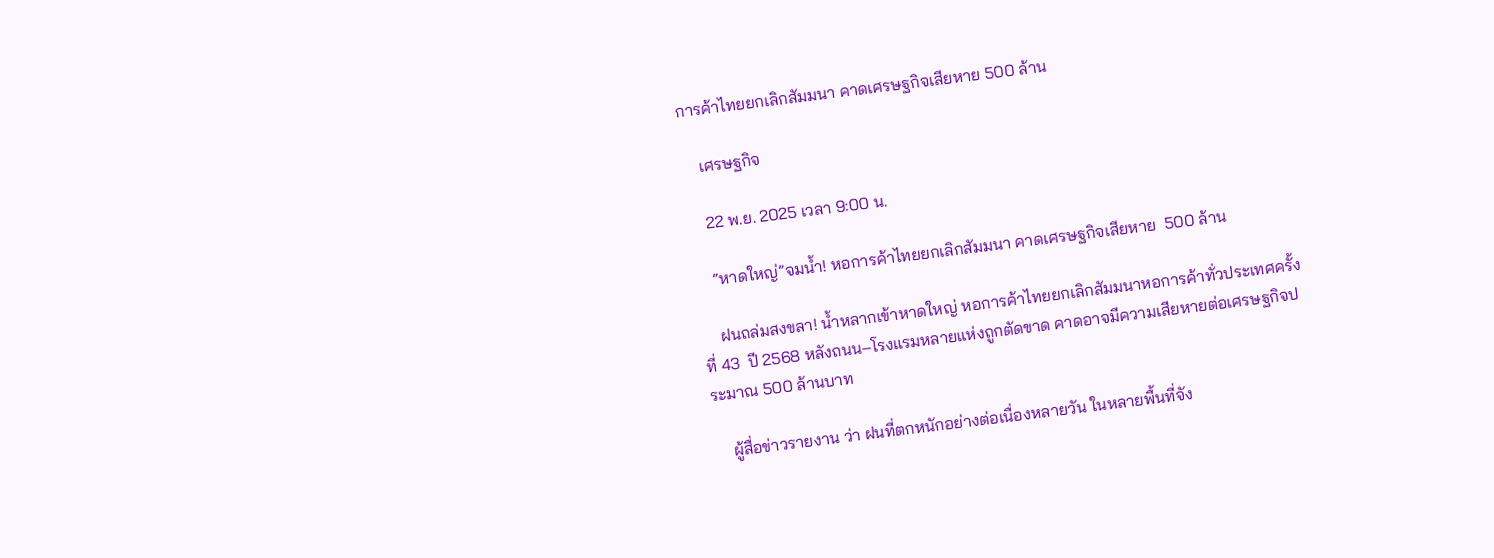การค้าไทยยกเลิกสัมมนา คาดเศรษฐกิจเสียหาย 500 ล้าน

    เศรษฐกิจ

    22 พ.ย. 2025 เวลา 9:00 น.

    “หาดใหญ่”จมน้ำ! หอการค้าไทยยกเลิกสัมมนา คาดเศรษฐกิจเสียหาย  500 ล้าน

    ฝนถล่มสงขลา! น้ำหลากเข้าหาดใหญ่ หอการค้าไทยยกเลิกสัมมนาหอการค้าทั่วประเทศครั้งที่ 43  ปี 2568 หลังถนน–โรงแรมหลายแห่งถูกตัดขาด คาดอาจมีความเสียหายต่อเศรษฐกิจประมาณ 500 ล้านบาท

    ผู้สื่อข่าวรายงาน ว่า ฝนที่ตกหนักอย่างต่อเนื่องหลายวัน ในหลายพื้นที่จัง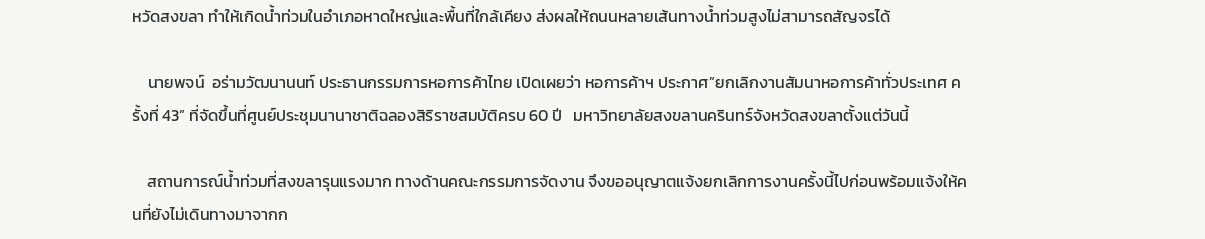หวัดสงขลา ทำให้เกิดน้ำท่วมในอำเภอหาดใหญ่และพื้นที่ใกล้เคียง ส่งผลให้ถนนหลายเส้นทางน้ำท่วมสูงไม่สามารถสัญจรได้

    นายพจน์  อร่ามวัฒนานนท์ ประธานกรรมการหอการค้าไทย เปิดเผยว่า หอการค้าฯ ประกาศ”ยกเลิกงานสัมนาหอการค้าทั่วประเทศ ครั้งที่ 43” ที่จัดขึ้นที่ศูนย์ประชุมนานาชาติฉลองสิริราชสมบัติครบ 60 ปี   มหาวิทยาลัยสงขลานครินทร์จังหวัดสงขลาตั้งแต่วันนี้

    สถานการณ์น้ำท่วมที่สงขลารุนแรงมาก ทางด้านคณะกรรมการจัดงาน จึงขออนุญาตแจ้งยกเลิกการงานครั้งนี้ไปก่อนพร้อมแจ้งให้คนที่ยังไม่เดินทางมาจากก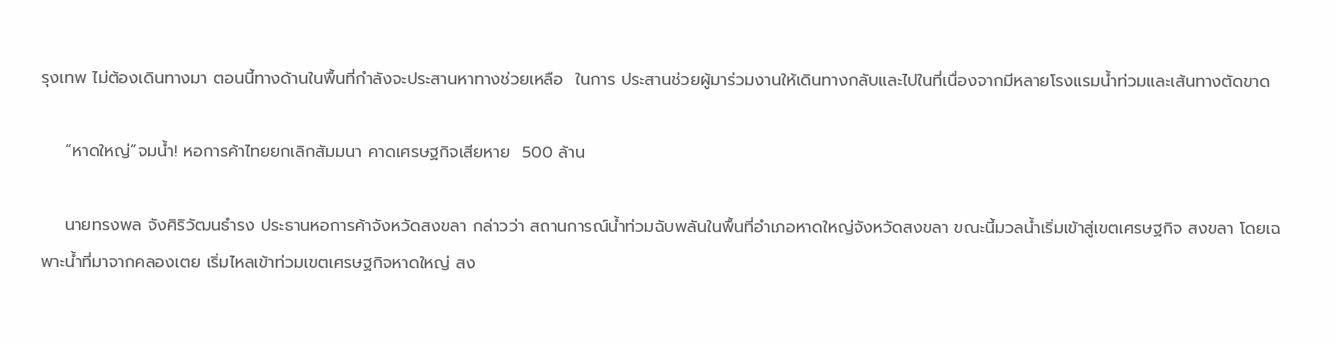รุงเทพ ไม่ต้องเดินทางมา ตอนนี้ทางด้านในพื้นที่กำลังจะประสานหาทางช่วยเหลือ  ในการ ประสานช่วยผู้มาร่วมงานให้เดินทางกลับและไปในที่เนื่องจากมีหลายโรงแรมน้ำท่วมและเส้นทางตัดขาด

    “หาดใหญ่”จมน้ำ! หอการค้าไทยยกเลิกสัมมนา คาดเศรษฐกิจเสียหาย  500 ล้าน

    นายทรงพล จังศิริวัฒนธำรง ประธานหอการค้าจังหวัดสงขลา กล่าวว่า สถานการณ์น้ำท่วมฉับพลันในพื้นที่อำเภอหาดใหญ่จังหวัดสงขลา ขณะนี้มวลน้ำเริ่มเข้าสู่เขตเศรษฐกิจ สงขลา โดยเฉพาะน้ำที่มาจากคลองเตย เริ่มไหลเข้าท่วมเขตเศรษฐกิจหาดใหญ่ สง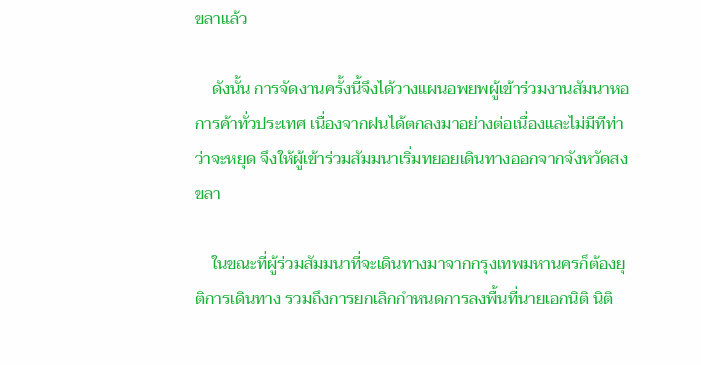ขลาแล้ว

    ดังนั้น การจัดงานครั้งนี้จึงได้วางแผนอพยพผู้เข้าร่วมงานสัมนาหอการค้าทั่วประเทศ เนื่องจากฝนได้ตกลงมาอย่างต่อเนื่องและไม่มีทีท่าว่าจะหยุด จึงให้ผู้เข้าร่วมสัมมนาเริ่มทยอยเดินทางออกจากจังหวัดสงขลา

    ในขณะที่ผู้ร่วมสัมมนาที่จะเดินทางมาจากกรุงเทพมหานครก็ต้องยุติการเดินทาง รวมถึงการยกเลิกกำหนดการลงพื้นที่นายเอกนิติ นิติ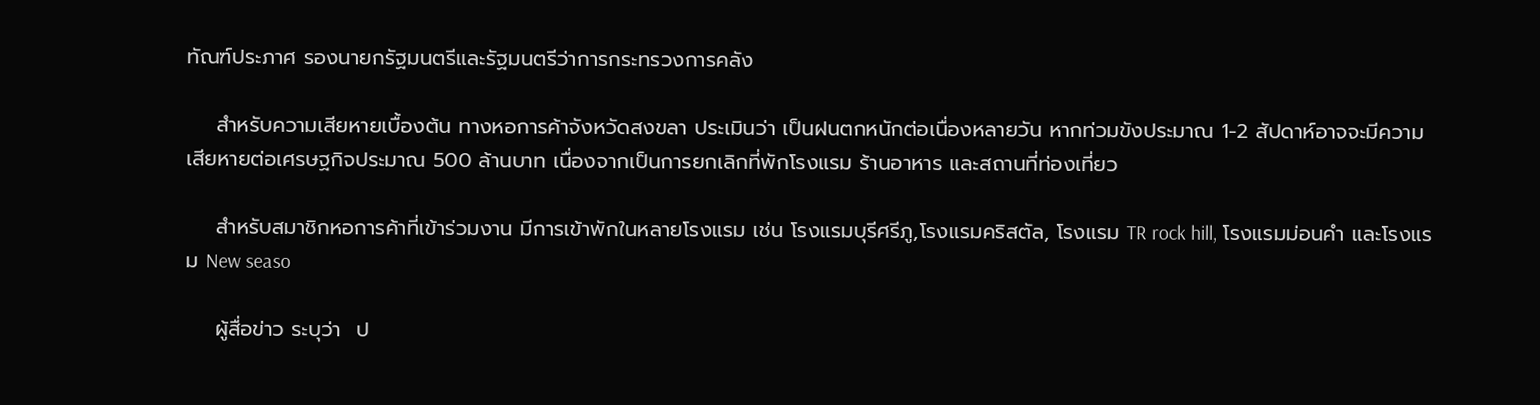ทัณฑ์ประภาศ รองนายกรัฐมนตรีและรัฐมนตรีว่าการกระทรวงการคลัง

    สำหรับความเสียหายเบื้องต้น ทางหอการค้าจังหวัดสงขลา ประเมินว่า เป็นฝนตกหนักต่อเนื่องหลายวัน หากท่วมขังประมาณ 1-2 สัปดาห์อาจจะมีความเสียหายต่อเศรษฐกิจประมาณ 500 ล้านบาท เนื่องจากเป็นการยกเลิกที่พักโรงแรม ร้านอาหาร และสถานที่ท่องเที่ยว

    สำหรับสมาชิกหอการค้าที่เข้าร่วมงาน มีการเข้าพักในหลายโรงแรม เช่น โรงแรมบุรีศรีภู,โรงแรมคริสตัล, โรงแรม TR rock hill, โรงแรมม่อนคำ และโรงแรม New seaso

    ผู้สื่อข่าว ระบุว่า  ป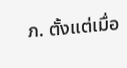ภ. ตั้งแต่เมื่อ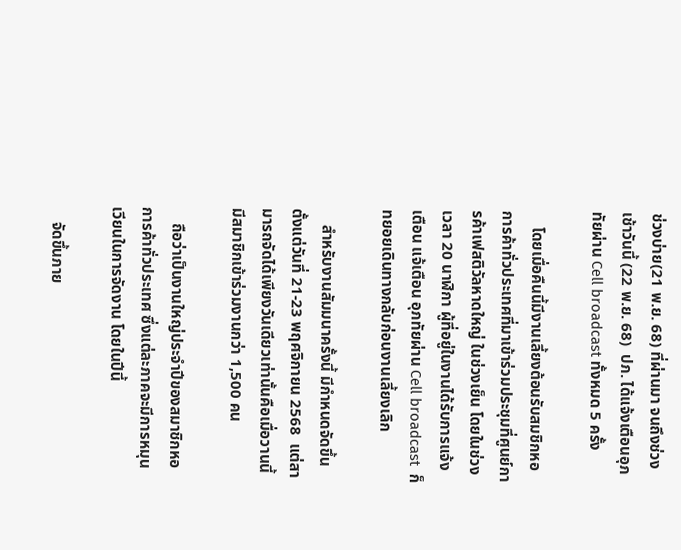ช่วงบ่าย(21 พ.ย. 68) ที่ผ่านมา จนถึงช่วงเช้าวันนี้ (22 พ.ย. 68)  ปภ. ได้แจ้งเตือนอุภทัยผ่าน Cell broadcast ทั้งหมด 5 ครั้ง

    โดยเมื่อคืนนี้มีงานเลี้ยงต้อนรับสมชิกหอการค้าทั่วประเทศที่มาเข้าร่วมประชุมที่ศูนย์การค้าเฟสติวัลหาดใหญ่ ในช่วงเย็น โดยในช่วงเวลา 20 นาฬิกา ผู้ที่อยู่ในงานได้รับการแจ้งเตือน แจ้เตือน อุภทัยผ่าน Cell broadcast  ก็ทยอยเดินทางกลับก่อนงานเลี้ยงเลิก

    สำหรับงานสัมมนาครั้งนี้ มีกำหนดจัดขึ้นตั้งแต่วันที่ 21-23 พฤศจิกายน 2568  แต่สามารถจัดได้เพียงวันเดียวเท่านั้นคือเมื่อวานนี้  มีสมาชิกเข้าร่วมงานกว่า 1,500 คน

    ถือว่าเป็นงานใหญ่ประจำปีของสมาชิกหอการค้าทั่วประเทศ ซึ่งแต่ละภาคจะมีการหมุนเวียนในการจัดงาน โดยในปีนี้

    จัดขึ้นภาย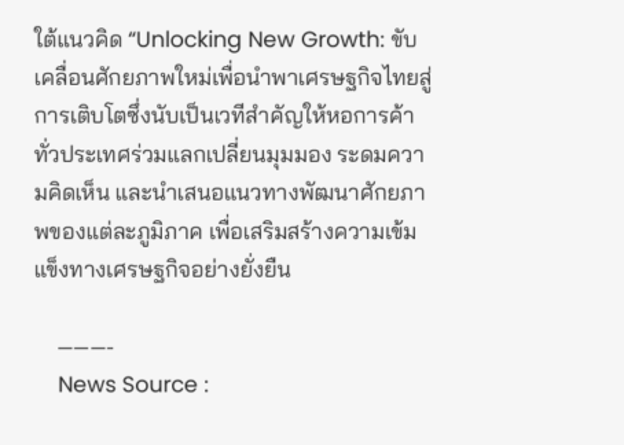ใต้แนวคิด “Unlocking New Growth: ขับเคลื่อนศักยภาพใหม่เพื่อนำพาเศรษฐกิจไทยสู่การเติบโตซึ่งนับเป็นเวทีสำคัญให้หอการค้าทั่วประเทศร่วมแลกเปลี่ยนมุมมอง ระดมความคิดเห็น และนำเสนอแนวทางพัฒนาศักยภาพของแต่ละภูมิภาค เพื่อเสริมสร้างความเข้มแข็งทางเศรษฐกิจอย่างยั่งยืน

    ———-
    News Source :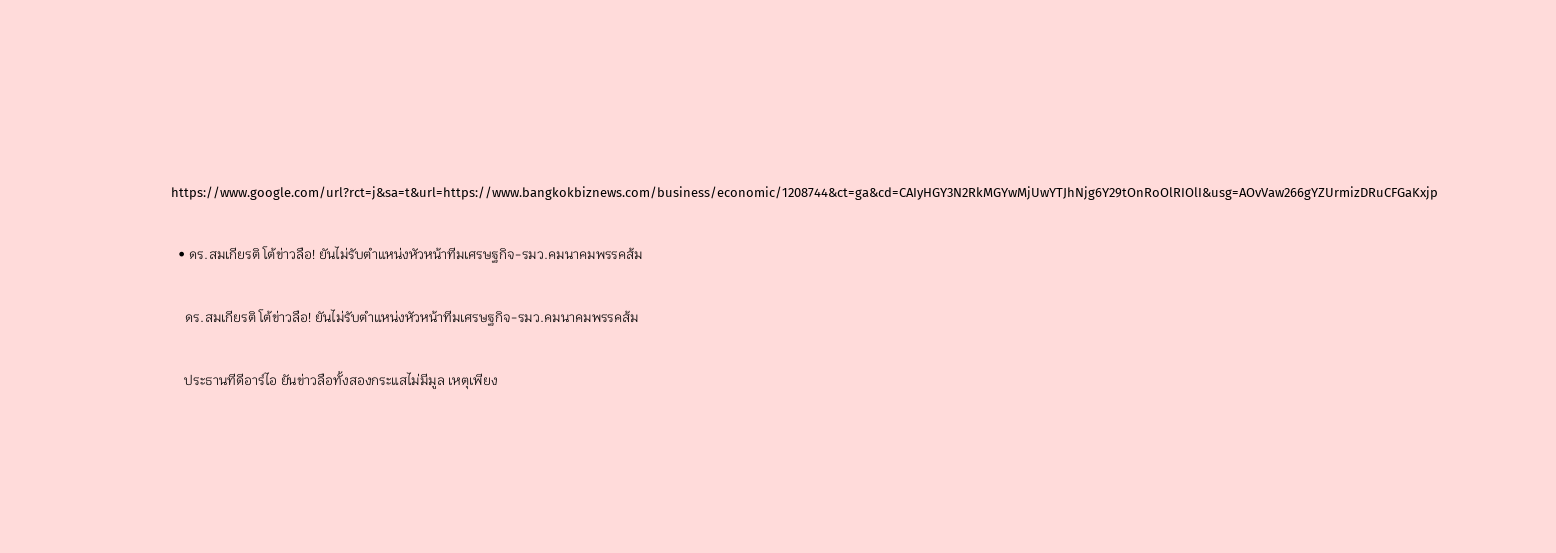https://www.google.com/url?rct=j&sa=t&url=https://www.bangkokbiznews.com/business/economic/1208744&ct=ga&cd=CAIyHGY3N2RkMGYwMjUwYTJhNjg6Y29tOnRoOlRIOlI&usg=AOvVaw266gYZUrmizDRuCFGaKxjp

  • ดร.สมเกียรติ โต้ข่าวลือ! ยันไม่รับตำแหน่งหัวหน้าทีมเศรษฐกิจ-รมว.คมนาคมพรรคส้ม

    ดร.สมเกียรติ โต้ข่าวลือ! ยันไม่รับตำแหน่งหัวหน้าทีมเศรษฐกิจ-รมว.คมนาคมพรรคส้ม

    ประธานทีดีอาร์ไอ ยันข่าวลือทั้งสองกระแสไม่มีมูล เหตุเพียง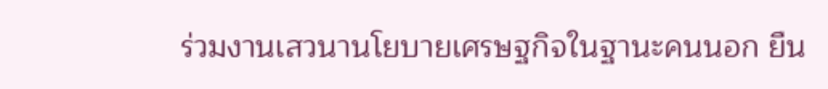ร่วมงานเสวนานโยบายเศรษฐกิจในฐานะคนนอก ยืน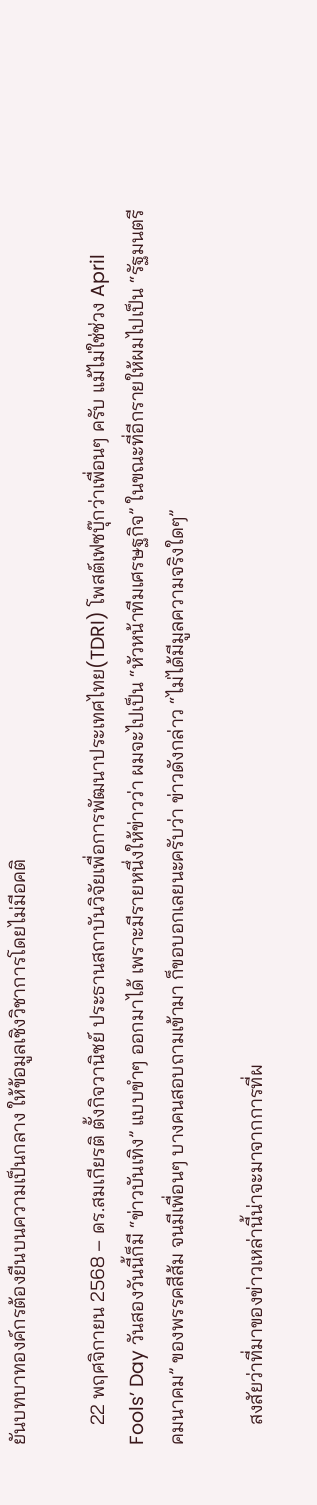ยันบทบาทองค์กรต้องยืนบนความเป็นกลาง ให้ข้อมูลเชิงวิชาการโดยไม่มีอคติ

    22 พฤศจิกายน 2568 – ดร.สมเกียรติ ตั้งกิจวานิชย์ ประธานสถาบันวิจัยเพื่อการพัฒนาประเทศไทย(TDRI) โพสต์เฟซบุ๊กว่าเพื่อนๆ ครับ แม้ไม่ใช่ช่วง April Fools’ Day วันสองวันนี้ก็มี “ข่าวบันเทิง” แบบขำๆ ออกมาได้ เพราะมีรายหนึ่งให้ข่าวว่า ผมจะไปเป็น “หัวหน้าทีมเศรษฐกิจ” ในขณะที่อีกรายให้ผมไปเป็น “รัฐมนตรีคมนาคม” ของพรรคสีส้ม จนมีเพื่อนๆ บางคนสอบถามเข้ามา ก็ขอบอกเลยนะครับว่า ข่าวดังกล่าว “ไม่ได้มีมูลความจริงใดๆ”

    สงสัยว่าที่มาของข่าวเหล่านี้น่าจะมาจากการที่ผ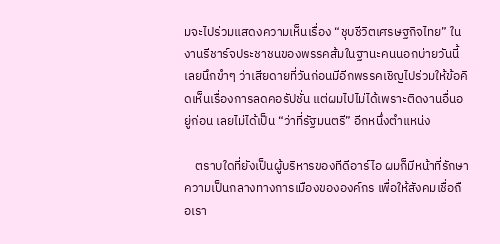มจะไปร่วมแสดงความเห็นเรื่อง “ชุบชีวิตเศรษฐกิจไทย” ในงานรีชาร์จประชาชนของพรรคส้มในฐานะคนนอกบ่ายวันนี้ เลยนึกขำๆ ว่าเสียดายที่วันก่อนมีอีกพรรคเชิญไปร่วมให้ข้อคิดเห็นเรื่องการลดคอรัปชั่น แต่ผมไปไม่ได้เพราะติดงานอื่นอยู่ก่อน เลยไม่ได้เป็น “ว่าที่รัฐมนตรี” อีกหนึ่งตำแหน่ง

    ตราบใดที่ยังเป็นผู้บริหารของทีดีอาร์ไอ ผมก็มีหน้าที่รักษาความเป็นกลางทางการเมืองขององค์กร เพื่อให้สังคมเชื่อถือเรา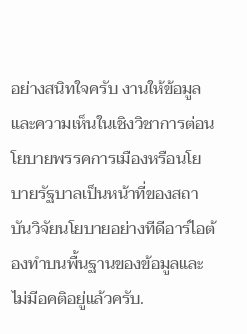อย่างสนิทใจครับ งานให้ข้อมูลและความเห็นในเชิงวิชาการต่อนโยบายพรรคการเมืองหรือนโยบายรัฐบาลเป็นหน้าที่ของสถาบันวิจัยนโยบายอย่างทีดีอาร์ไอต้องทำบนพื้นฐานของข้อมูลและไม่มีอคติอยู่แล้วครับ.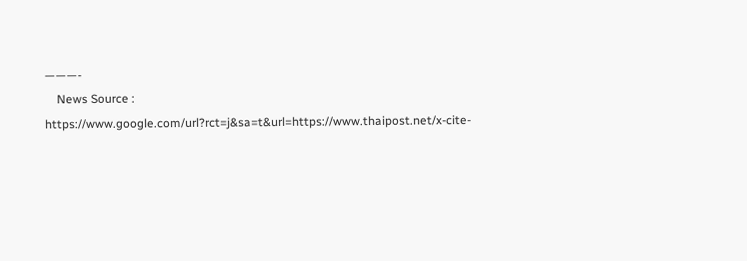———-
    News Source : https://www.google.com/url?rct=j&sa=t&url=https://www.thaipost.net/x-cite-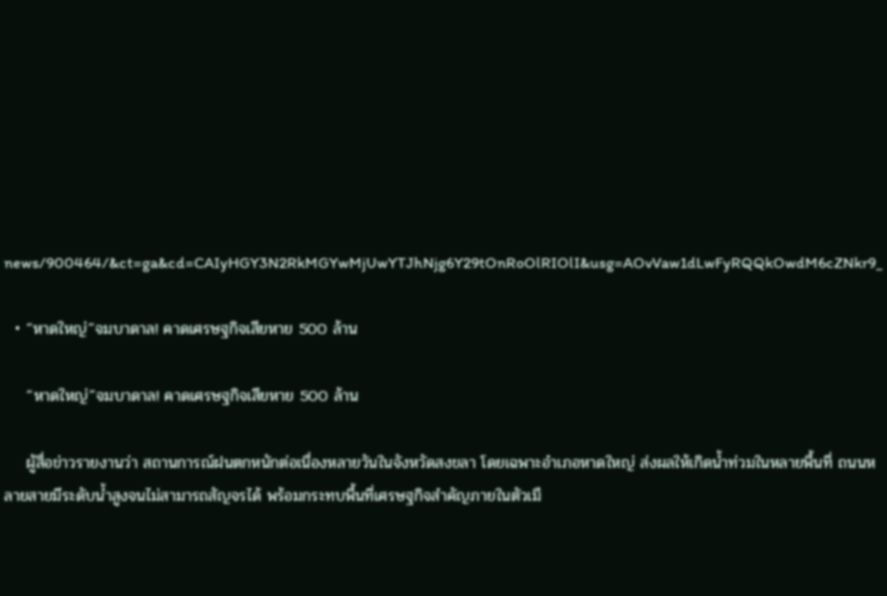news/900464/&ct=ga&cd=CAIyHGY3N2RkMGYwMjUwYTJhNjg6Y29tOnRoOlRIOlI&usg=AOvVaw1dLwFyRQQkOwdM6cZNkr9_

  • “หาดใหญ่”จมบาดาล! คาดเศรษฐกิจเสียหาย 500 ล้าน

    “หาดใหญ่”จมบาดาล! คาดเศรษฐกิจเสียหาย 500 ล้าน

    ผู้สื่อข่าวรายงานว่า สถานการณ์ฝนตกหนักต่อเนื่องหลายวันในจังหวัดสงขลา โดยเฉพาะอำเภอหาดใหญ่ ส่งผลให้เกิดน้ำท่วมในหลายพื้นที่ ถนนหลายสายมีระดับน้ำสูงจนไม่สามารถสัญจรได้ พร้อมกระทบพื้นที่เศรษฐกิจสำคัญภายในตัวเมื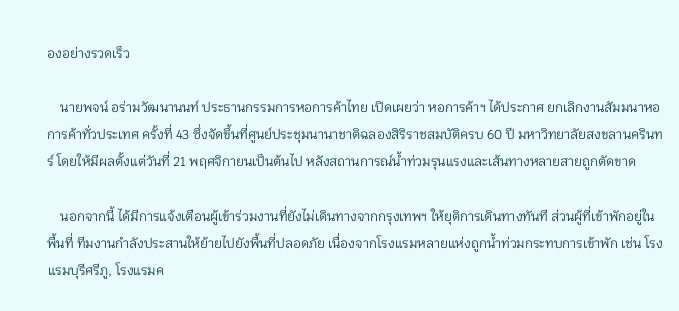องอย่างรวดเร็ว

    นายพจน์ อร่ามวัฒนานนท์ ประธานกรรมการหอการค้าไทย เปิดเผยว่า หอการค้าฯ ได้ประกาศ ยกเลิกงานสัมมนาหอการค้าทั่วประเทศ ครั้งที่ 43 ซึ่งจัดขึ้นที่ศูนย์ประชุมนานาชาติฉลองสิริราชสมบัติครบ 60 ปี มหาวิทยาลัยสงขลานครินทร์ โดยให้มีผลตั้งแต่วันที่ 21 พฤศจิกายนเป็นต้นไป หลังสถานการณ์น้ำท่วมรุนแรงและเส้นทางหลายสายถูกตัดขาด

    นอกจากนี้ ได้มีการแจ้งเตือนผู้เข้าร่วมงานที่ยังไม่เดินทางจากกรุงเทพฯ ให้ยุติการเดินทางทันที ส่วนผู้ที่เข้าพักอยู่ในพื้นที่ ทีมงานกำลังประสานให้ย้ายไปยังพื้นที่ปลอดภัย เนื่องจากโรงแรมหลายแห่งถูกน้ำท่วมกระทบการเข้าพัก เช่น โรงแรมบุรีศรีภู, โรงแรมค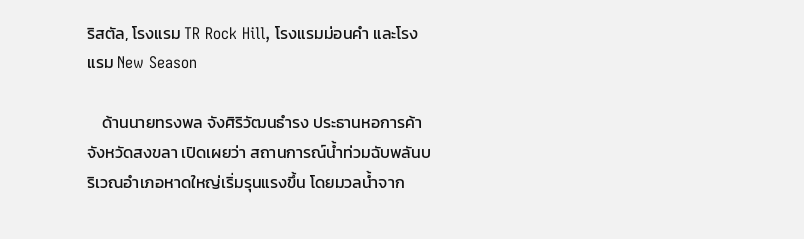ริสตัล, โรงแรม TR Rock Hill, โรงแรมม่อนคำ และโรงแรม New Season

    ด้านนายทรงพล จังศิริวัฒนธำรง ประธานหอการค้าจังหวัดสงขลา เปิดเผยว่า สถานการณ์น้ำท่วมฉับพลันบริเวณอำเภอหาดใหญ่เริ่มรุนแรงขึ้น โดยมวลน้ำจาก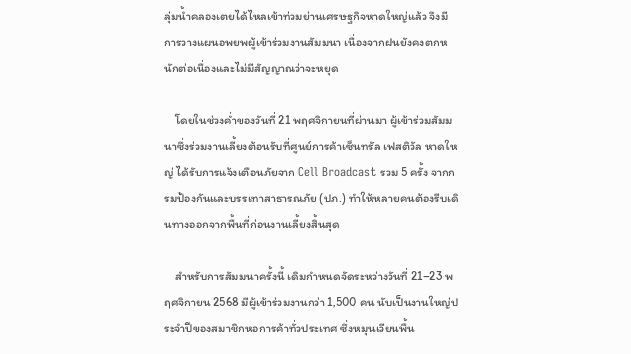ลุ่มน้ำคลองเตยได้ไหลเข้าท่วมย่านเศรษฐกิจหาดใหญ่แล้ว จึงมีการวางแผนอพยพผู้เข้าร่วมงานสัมมนา เนื่องจากฝนยังคงตกหนักต่อเนื่องและไม่มีสัญญาณว่าจะหยุด

    โดยในช่วงค่ำของวันที่ 21 พฤศจิกายนที่ผ่านมา ผู้เข้าร่วมสัมมนาซึ่งร่วมงานเลี้ยงต้อนรับที่ศูนย์การค้าเซ็นทรัล เฟสติวัล หาดใหญ่ ได้รับการแจ้งเตือนภัยจาก Cell Broadcast รวม 5 ครั้ง จากกรมป้องกันและบรรเทาสาธารณภัย (ปภ.) ทำให้หลายคนต้องรีบเดินทางออกจากพื้นที่ก่อนงานเลี้ยงสิ้นสุด

    สำหรับการสัมมนาครั้งนี้ เดิมกำหนดจัดระหว่างวันที่ 21–23 พฤศจิกายน 2568 มีผู้เข้าร่วมงานกว่า 1,500 คน นับเป็นงานใหญ่ประจำปีของสมาชิกหอการค้าทั่วประเทศ ซึ่งหมุนเวียนพื้น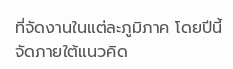ที่จัดงานในแต่ละภูมิภาค โดยปีนี้จัดภายใต้แนวคิด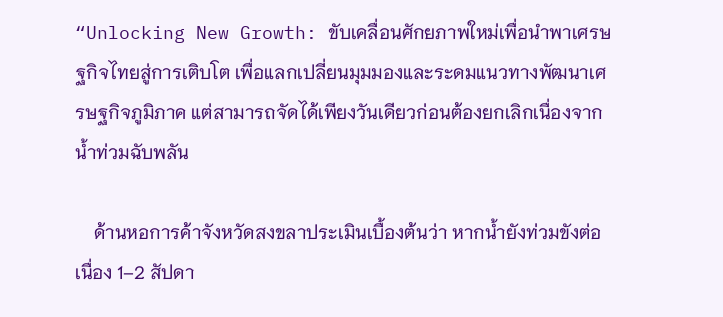“Unlocking New Growth: ขับเคลื่อนศักยภาพใหม่เพื่อนำพาเศรษฐกิจไทยสู่การเติบโต เพื่อแลกเปลี่ยนมุมมองและระดมแนวทางพัฒนาเศรษฐกิจภูมิภาค แต่สามารถจัดได้เพียงวันเดียวก่อนต้องยกเลิกเนื่องจากน้ำท่วมฉับพลัน

    ด้านหอการค้าจังหวัดสงขลาประเมินเบื้องต้นว่า หากน้ำยังท่วมขังต่อเนื่อง 1–2 สัปดา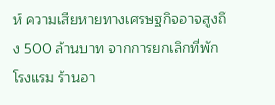ห์ ความเสียหายทางเศรษฐกิจอาจสูงถึง 500 ล้านบาท จากการยกเลิกที่พัก โรงแรม ร้านอา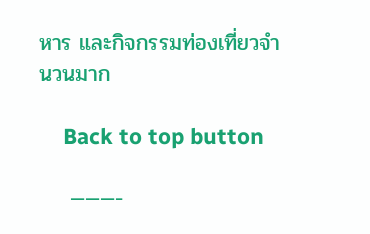หาร และกิจกรรมท่องเที่ยวจำนวนมาก

    Back to top button

    ———-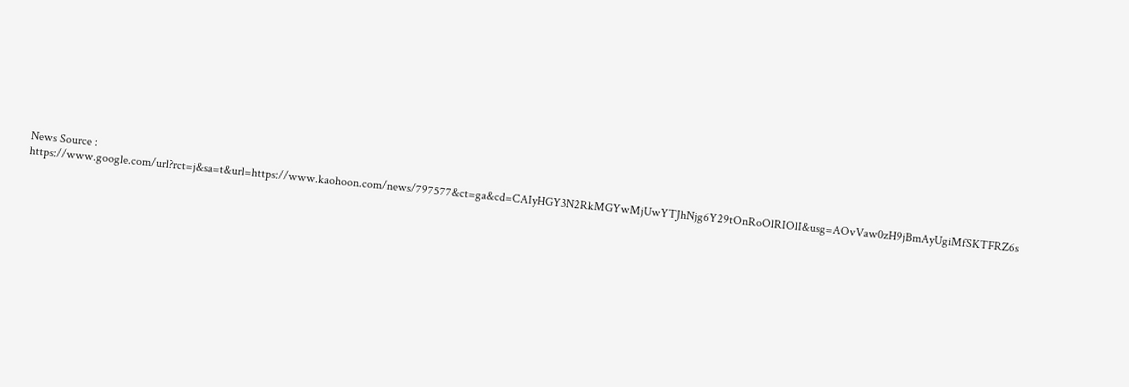News Source : https://www.google.com/url?rct=j&sa=t&url=https://www.kaohoon.com/news/797577&ct=ga&cd=CAIyHGY3N2RkMGYwMjUwYTJhNjg6Y29tOnRoOlRIOlI&usg=AOvVaw0zH9jBmAyUgiMfSKTFRZ6s